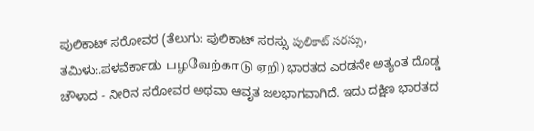ಪುಲಿಕಾಟ್ ಸರೋವರ (ತೆಲುಗು: ಪುಲಿಕಾಟ್ ಸರಸ್ಸು పులికాట్ సరస్సు, ತಮಿಳು:.ಪಳವೆರ್ಕಾಡು பழவேற்காடு ஏறி) ಭಾರತದ ಎರಡನೇ ಅತ್ಯಂತ ದೊಡ್ಡ ಚೌಳಾದ - ನೀರಿನ ಸರೋವರ ಅಥವಾ ಆವೃತ ಜಲಭಾಗವಾಗಿದೆ. ಇದು ದಕ್ಷಿಣ ಭಾರತದ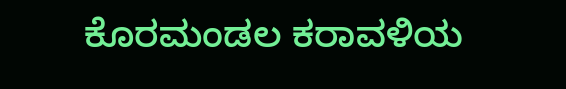ಕೊರಮಂಡಲ ಕರಾವಳಿಯ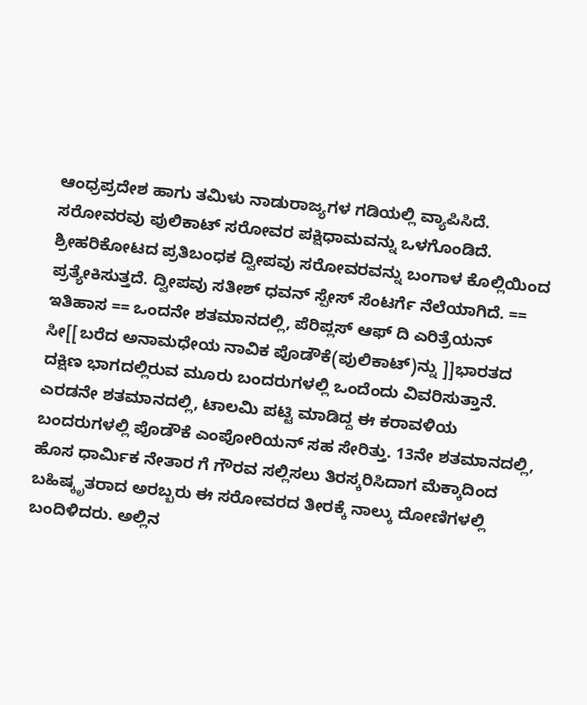ಆಂಧ್ರಪ್ರದೇಶ ಹಾಗು ತಮಿಳು ನಾಡುರಾಜ್ಯಗಳ ಗಡಿಯಲ್ಲಿ ವ್ಯಾಪಿಸಿದೆ. ಸರೋವರವು ಪುಲಿಕಾಟ್ ಸರೋವರ ಪಕ್ಷಿಧಾಮವನ್ನು ಒಳಗೊಂಡಿದೆ. ಶ್ರೀಹರಿಕೋಟದ ಪ್ರತಿಬಂಧಕ ದ್ವೀಪವು ಸರೋವರವನ್ನು ಬಂಗಾಳ ಕೊಲ್ಲಿಯಿಂದ ಪ್ರತ್ಯೇಕಿಸುತ್ತದೆ. ದ್ವೀಪವು ಸತೀಶ್ ಧವನ್ ಸ್ಪೇಸ್ ಸೆಂಟರ್ಗೆ ನೆಲೆಯಾಗಿದೆ. == ಇತಿಹಾಸ == ಒಂದನೇ ಶತಮಾನದಲ್ಲಿ, ಪೆರಿಪ್ಲಸ್ ಆಫ್ ದಿ ಎರಿತ್ರೆಯನ್ ಸೀ[[ಬರೆದ ಅನಾಮಧೇಯ ನಾವಿಕ ಪೊಡೌಕೆ(ಪುಲಿಕಾಟ್)ನ್ನು ]]ಭಾರತದ ದಕ್ಷಿಣ ಭಾಗದಲ್ಲಿರುವ ಮೂರು ಬಂದರುಗಳಲ್ಲಿ ಒಂದೆಂದು ವಿವರಿಸುತ್ತಾನೆ. ಎರಡನೇ ಶತಮಾನದಲ್ಲಿ, ಟಾಲಮಿ ಪಟ್ಟಿ ಮಾಡಿದ್ದ ಈ ಕರಾವಳಿಯ ಬಂದರುಗಳಲ್ಲಿ ಪೊಡೌಕೆ ಎಂಪೋರಿಯನ್ ಸಹ ಸೇರಿತ್ತು. 13ನೇ ಶತಮಾನದಲ್ಲಿ, ಹೊಸ ಧಾರ್ಮಿಕ ನೇತಾರ ಗೆ ಗೌರವ ಸಲ್ಲಿಸಲು ತಿರಸ್ಕರಿಸಿದಾಗ ಮೆಕ್ಕಾದಿಂದ ಬಹಿಷ್ಕೃತರಾದ ಅರಬ್ಬರು ಈ ಸರೋವರದ ತೀರಕ್ಕೆ ನಾಲ್ಕು ದೋಣಿಗಳಲ್ಲಿ ಬಂದಿಳಿದರು. ಅಲ್ಲಿನ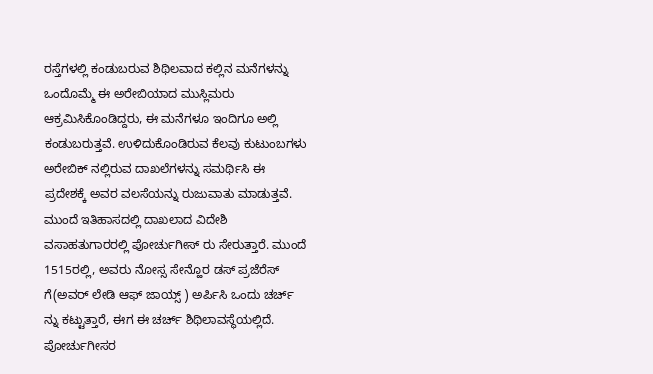ರಸ್ತೆಗಳಲ್ಲಿ ಕಂಡುಬರುವ ಶಿಥಿಲವಾದ ಕಲ್ಲಿನ ಮನೆಗಳನ್ನು ಒಂದೊಮ್ಮೆ ಈ ಅರೇಬಿಯಾದ ಮುಸ್ಲಿಮರು ಆಕ್ರಮಿಸಿಕೊಂಡಿದ್ದರು, ಈ ಮನೆಗಳೂ ಇಂದಿಗೂ ಅಲ್ಲಿ ಕಂಡುಬರುತ್ತವೆ. ಉಳಿದುಕೊಂಡಿರುವ ಕೆಲವು ಕುಟುಂಬಗಳು ಅರೇಬಿಕ್ ನಲ್ಲಿರುವ ದಾಖಲೆಗಳನ್ನು ಸಮರ್ಥಿಸಿ ಈ ಪ್ರದೇಶಕ್ಕೆ ಅವರ ವಲಸೆಯನ್ನು ರುಜುವಾತು ಮಾಡುತ್ತವೆ. ಮುಂದೆ ಇತಿಹಾಸದಲ್ಲಿ ದಾಖಲಾದ ವಿದೇಶಿ ವಸಾಹತುಗಾರರಲ್ಲಿ ಪೋರ್ಚುಗೀಸ್ ರು ಸೇರುತ್ತಾರೆ. ಮುಂದೆ 1515ರಲ್ಲಿ, ಅವರು ನೋಸ್ಸ ಸೇನ್ಹೊರ ಡಸ್ ಪ್ರಜೆರೆಸ್ ಗೆ(ಅವರ್ ಲೇಡಿ ಆಫ್ ಜಾಯ್ಸ್ ) ಅರ್ಪಿಸಿ ಒಂದು ಚರ್ಚ್ ನ್ನು ಕಟ್ಟುತ್ತಾರೆ, ಈಗ ಈ ಚರ್ಚ್ ಶಿಥಿಲಾವಸ್ಥೆಯಲ್ಲಿದೆ. ಪೋರ್ಚುಗೀಸರ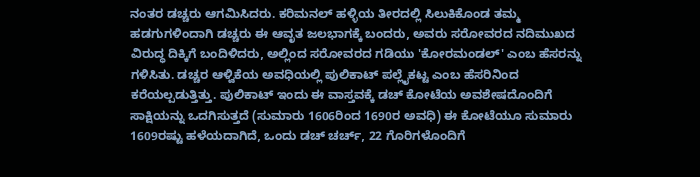ನಂತರ ಡಚ್ಚರು ಆಗಮಿಸಿದರು. ಕರಿಮನಲ್ ಹಳ್ಳಿಯ ತೀರದಲ್ಲಿ ಸಿಲುಕಿಕೊಂಡ ತಮ್ಮ ಹಡಗುಗಳಿಂದಾಗಿ ಡಚ್ಚರು ಈ ಆವೃತ ಜಲಭಾಗಕ್ಕೆ ಬಂದರು, ಅವರು ಸರೋವರದ ನದಿಮುಖದ ವಿರುದ್ಧ ದಿಕ್ಕಿಗೆ ಬಂದಿಳಿದರು, ಅಲ್ಲಿಂದ ಸರೋವರದ ಗಡಿಯು 'ಕೋರಮಂಡಲ್' ಎಂಬ ಹೆಸರನ್ನು ಗಳಿಸಿತು. ಡಚ್ಚರ ಆಳ್ವಿಕೆಯ ಅವಧಿಯಲ್ಲಿ ಪುಲಿಕಾಟ್ ಪಲ್ಲೈಕಟ್ಟ ಎಂಬ ಹೆಸರಿನಿಂದ ಕರೆಯಲ್ಪಡುತ್ತಿತ್ತು. ಪುಲಿಕಾಟ್ ಇಂದು ಈ ವಾಸ್ತವಕ್ಕೆ ಡಚ್ ಕೋಟೆಯ ಅವಶೇಷದೊಂದಿಗೆ ಸಾಕ್ಷಿಯನ್ನು ಒದಗಿಸುತ್ತದೆ (ಸುಮಾರು 1606ರಿಂದ 1690ರ ಅವಧಿ) ಈ ಕೋಟೆಯೂ ಸುಮಾರು 1609ರಷ್ಟು ಹಳೆಯದಾಗಿದೆ, ಒಂದು ಡಚ್ ಚರ್ಚ್, 22 ಗೊರಿಗಳೊಂದಿಗೆ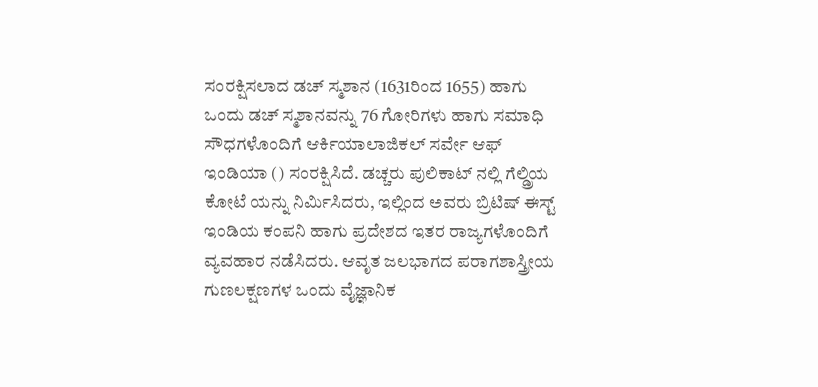ಸಂರಕ್ಷಿಸಲಾದ ಡಚ್ ಸ್ಮಶಾನ (1631ರಿಂದ 1655) ಹಾಗು ಒಂದು ಡಚ್ ಸ್ಮಶಾನವನ್ನು 76 ಗೋರಿಗಳು ಹಾಗು ಸಮಾಧಿ ಸೌಧಗಳೊಂದಿಗೆ ಆರ್ಕಿಯಾಲಾಜಿಕಲ್ ಸರ್ವೇ ಆಫ್ ಇಂಡಿಯಾ () ಸಂರಕ್ಷಿಸಿದೆ. ಡಚ್ಚರು ಪುಲಿಕಾಟ್ ನಲ್ಲಿ ಗೆಲ್ಡ್ರಿಯ ಕೋಟೆ ಯನ್ನು ನಿರ್ಮಿಸಿದರು, ಇಲ್ಲಿಂದ ಅವರು ಬ್ರಿಟಿಷ್ ಈಸ್ಟ್ ಇಂಡಿಯ ಕಂಪನಿ ಹಾಗು ಪ್ರದೇಶದ ಇತರ ರಾಜ್ಯಗಳೊಂದಿಗೆ ವ್ಯವಹಾರ ನಡೆಸಿದರು. ಆವೃತ ಜಲಭಾಗದ ಪರಾಗಶಾಸ್ತ್ರೀಯ ಗುಣಲಕ್ಷಣಗಳ ಒಂದು ವೈಜ್ಞಾನಿಕ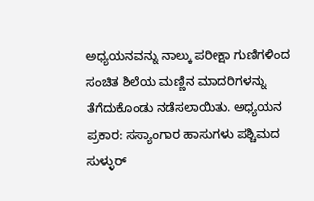ಅಧ್ಯಯನವನ್ನು ನಾಲ್ಕು ಪರೀಕ್ಷಾ ಗುಣಿಗಳಿಂದ ಸಂಚಿತ ಶಿಲೆಯ ಮಣ್ಣಿನ ಮಾದರಿಗಳನ್ನು ತೆಗೆದುಕೊಂಡು ನಡೆಸಲಾಯಿತು. ಅಧ್ಯಯನ ಪ್ರಕಾರ: ಸಸ್ಯಾಂಗಾರ ಹಾಸುಗಳು ಪಶ್ಚಿಮದ ಸುಳ್ಳುರ್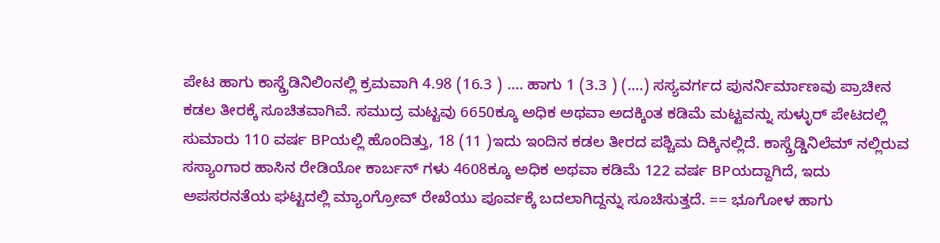ಪೇಟ ಹಾಗು ಕಾಸ್ಡ್ರೆಡಿನಿಲಿಂನಲ್ಲಿ ಕ್ರಮವಾಗಿ 4.98 (16.3 ) .... ಹಾಗು 1 (3.3 ) (....) ಸಸ್ಯವರ್ಗದ ಪುನರ್ನಿರ್ಮಾಣವು ಪ್ರಾಚೀನ ಕಡಲ ತೀರಕ್ಕೆ ಸೂಚಿತವಾಗಿವೆ. ಸಮುದ್ರ ಮಟ್ಟವು 6650ಕ್ಕೂ ಅಧಿಕ ಅಥವಾ ಅದಕ್ಕಿಂತ ಕಡಿಮೆ ಮಟ್ಟವನ್ನು ಸುಳ್ಳುರ್ ಪೇಟದಲ್ಲಿ ಸುಮಾರು 110 ವರ್ಷ BPಯಲ್ಲಿ ಹೊಂದಿತ್ತು, 18 (11 )ಇದು ಇಂದಿನ ಕಡಲ ತೀರದ ಪಶ್ಚಿಮ ದಿಕ್ಕಿನಲ್ಲಿದೆ. ಕಾಸ್ಡ್ರೆಡ್ಡಿನಿಲೆಮ್ ನಲ್ಲಿರುವ ಸಸ್ಯಾಂಗಾರ ಹಾಸಿನ ರೇಡಿಯೋ ಕಾರ್ಬನ್ ಗಳು 4608ಕ್ಕೂ ಅಧಿಕ ಅಥವಾ ಕಡಿಮೆ 122 ವರ್ಷ BPಯದ್ದಾಗಿದೆ, ಇದು ಅಪಸರನತೆಯ ಘಟ್ಟದಲ್ಲಿ ಮ್ಯಾಂಗ್ರೋವ್ ರೇಖೆಯು ಪೂರ್ವಕ್ಕೆ ಬದಲಾಗಿದ್ದನ್ನು ಸೂಚಿಸುತ್ತದೆ. == ಭೂಗೋಳ ಹಾಗು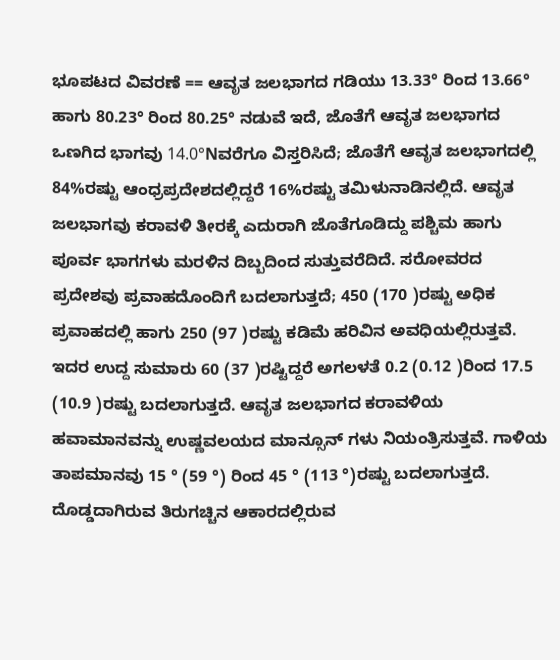ಭೂಪಟದ ವಿವರಣೆ == ಆವೃತ ಜಲಭಾಗದ ಗಡಿಯು 13.33° ರಿಂದ 13.66° ಹಾಗು 80.23° ರಿಂದ 80.25° ನಡುವೆ ಇದೆ, ಜೊತೆಗೆ ಆವೃತ ಜಲಭಾಗದ ಒಣಗಿದ ಭಾಗವು 14.0°Nವರೆಗೂ ವಿಸ್ತರಿಸಿದೆ; ಜೊತೆಗೆ ಆವೃತ ಜಲಭಾಗದಲ್ಲಿ 84%ರಷ್ಟು ಆಂಧ್ರಪ್ರದೇಶದಲ್ಲಿದ್ದರೆ 16%ರಷ್ಟು ತಮಿಳುನಾಡಿನಲ್ಲಿದೆ. ಆವೃತ ಜಲಭಾಗವು ಕರಾವಳಿ ತೀರಕ್ಕೆ ಎದುರಾಗಿ ಜೊತೆಗೂಡಿದ್ದು ಪಶ್ಚಿಮ ಹಾಗು ಪೂರ್ವ ಭಾಗಗಳು ಮರಳಿನ ದಿಬ್ಬದಿಂದ ಸುತ್ತುವರೆದಿದೆ. ಸರೋವರದ ಪ್ರದೇಶವು ಪ್ರವಾಹದೊಂದಿಗೆ ಬದಲಾಗುತ್ತದೆ; 450 (170 )ರಷ್ಟು ಅಧಿಕ ಪ್ರವಾಹದಲ್ಲಿ ಹಾಗು 250 (97 )ರಷ್ಟು ಕಡಿಮೆ ಹರಿವಿನ ಅವಧಿಯಲ್ಲಿರುತ್ತವೆ. ಇದರ ಉದ್ದ ಸುಮಾರು 60 (37 )ರಷ್ಟಿದ್ದರೆ ಅಗಲಳತೆ 0.2 (0.12 )ರಿಂದ 17.5 (10.9 )ರಷ್ಟು ಬದಲಾಗುತ್ತದೆ. ಆವೃತ ಜಲಭಾಗದ ಕರಾವಳಿಯ ಹವಾಮಾನವನ್ನು ಉಷ್ಣವಲಯದ ಮಾನ್ಸೂನ್ ಗಳು ನಿಯಂತ್ರಿಸುತ್ತವೆ. ಗಾಳಿಯ ತಾಪಮಾನವು 15 ° (59 °) ರಿಂದ 45 ° (113 °)ರಷ್ಟು ಬದಲಾಗುತ್ತದೆ. ದೊಡ್ಡದಾಗಿರುವ ತಿರುಗಚ್ಚಿನ ಆಕಾರದಲ್ಲಿರುವ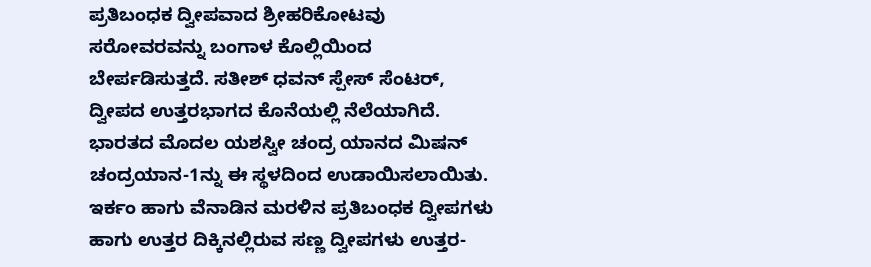ಪ್ರತಿಬಂಧಕ ದ್ವೀಪವಾದ ಶ್ರೀಹರಿಕೋಟವು ಸರೋವರವನ್ನು ಬಂಗಾಳ ಕೊಲ್ಲಿಯಿಂದ ಬೇರ್ಪಡಿಸುತ್ತದೆ. ಸತೀಶ್ ಧವನ್ ಸ್ಪೇಸ್ ಸೆಂಟರ್, ದ್ವೀಪದ ಉತ್ತರಭಾಗದ ಕೊನೆಯಲ್ಲಿ ನೆಲೆಯಾಗಿದೆ. ಭಾರತದ ಮೊದಲ ಯಶಸ್ವೀ ಚಂದ್ರ ಯಾನದ ಮಿಷನ್ ಚಂದ್ರಯಾನ-1ನ್ನು ಈ ಸ್ಥಳದಿಂದ ಉಡಾಯಿಸಲಾಯಿತು. ಇರ್ಕಂ ಹಾಗು ವೆನಾಡಿನ ಮರಳಿನ ಪ್ರತಿಬಂಧಕ ದ್ವೀಪಗಳು ಹಾಗು ಉತ್ತರ ದಿಕ್ಕಿನಲ್ಲಿರುವ ಸಣ್ಣ ದ್ವೀಪಗಳು ಉತ್ತರ-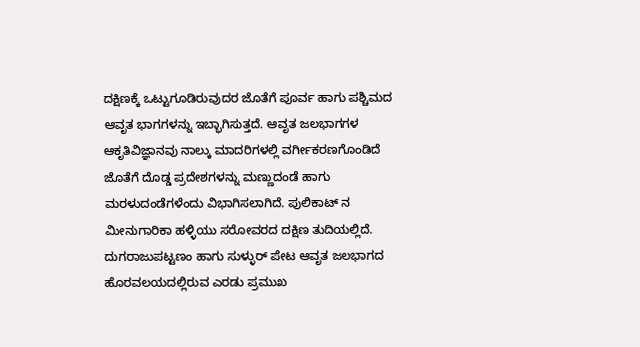ದಕ್ಷಿಣಕ್ಕೆ ಒಟ್ಟುಗೂಡಿರುವುದರ ಜೊತೆಗೆ ಪೂರ್ವ ಹಾಗು ಪಶ್ಚಿಮದ ಆವೃತ ಭಾಗಗಳನ್ನು ಇಬ್ಭಾಗಿಸುತ್ತದೆ. ಆವೃತ ಜಲಭಾಗಗಳ ಆಕೃತಿವಿಜ್ಞಾನವು ನಾಲ್ಕು ಮಾದರಿಗಳಲ್ಲಿ ವರ್ಗೀಕರಣಗೊಂಡಿದೆ ಜೊತೆಗೆ ದೊಡ್ಡ ಪ್ರದೇಶಗಳನ್ನು ಮಣ್ಣುದಂಡೆ ಹಾಗು ಮರಳುದಂಡೆಗಳೆಂದು ವಿಭಾಗಿಸಲಾಗಿದೆ. ಪುಲಿಕಾಟ್ ನ ಮೀನುಗಾರಿಕಾ ಹಳ್ಳಿಯು ಸರೋವರದ ದಕ್ಷಿಣ ತುದಿಯಲ್ಲಿದೆ. ದುಗರಾಜುಪಟ್ಟಣಂ ಹಾಗು ಸುಳ್ಳುರ್ ಪೇಟ ಆವೃತ ಜಲಭಾಗದ ಹೊರವಲಯದಲ್ಲಿರುವ ಎರಡು ಪ್ರಮುಖ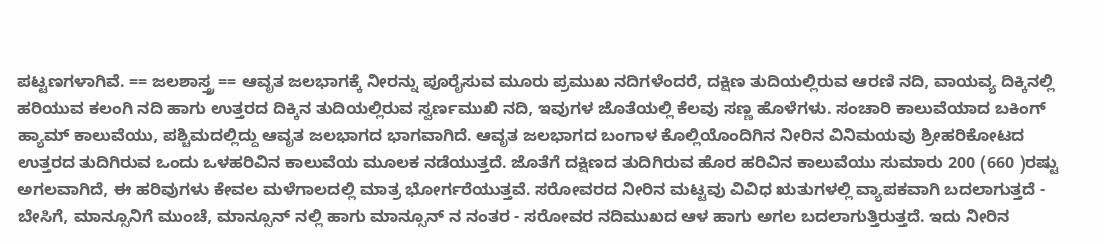ಪಟ್ಟಣಗಳಾಗಿವೆ. == ಜಲಶಾಸ್ತ್ರ == ಆವೃತ ಜಲಭಾಗಕ್ಕೆ ನೀರನ್ನು ಪೂರೈಸುವ ಮೂರು ಪ್ರಮುಖ ನದಿಗಳೆಂದರೆ, ದಕ್ಷಿಣ ತುದಿಯಲ್ಲಿರುವ ಆರಣಿ ನದಿ, ವಾಯವ್ಯ ದಿಕ್ಕಿನಲ್ಲಿ ಹರಿಯುವ ಕಲಂಗಿ ನದಿ ಹಾಗು ಉತ್ತರದ ದಿಕ್ಕಿನ ತುದಿಯಲ್ಲಿರುವ ಸ್ವರ್ಣಮುಖಿ ನದಿ, ಇವುಗಳ ಜೊತೆಯಲ್ಲಿ ಕೆಲವು ಸಣ್ಣ ಹೊಳೆಗಳು. ಸಂಚಾರಿ ಕಾಲುವೆಯಾದ ಬಕಿಂಗ್ ಹ್ಯಾಮ್ ಕಾಲುವೆಯು, ಪಶ್ಚಿಮದಲ್ಲಿದ್ದು ಆವೃತ ಜಲಭಾಗದ ಭಾಗವಾಗಿದೆ. ಆವೃತ ಜಲಭಾಗದ ಬಂಗಾಳ ಕೊಲ್ಲಿಯೊಂದಿಗಿನ ನೀರಿನ ವಿನಿಮಯವು ಶ್ರೀಹರಿಕೋಟದ ಉತ್ತರದ ತುದಿಗಿರುವ ಒಂದು ಒಳಹರಿವಿನ ಕಾಲುವೆಯ ಮೂಲಕ ನಡೆಯುತ್ತದೆ. ಜೊತೆಗೆ ದಕ್ಷಿಣದ ತುದಿಗಿರುವ ಹೊರ ಹರಿವಿನ ಕಾಲುವೆಯು ಸುಮಾರು 200 (660 )ರಷ್ಟು ಅಗಲವಾಗಿದೆ, ಈ ಹರಿವುಗಳು ಕೇವಲ ಮಳೆಗಾಲದಲ್ಲಿ ಮಾತ್ರ ಭೋರ್ಗರೆಯುತ್ತವೆ. ಸರೋವರದ ನೀರಿನ ಮಟ್ಟವು ವಿವಿಧ ಋತುಗಳಲ್ಲಿ ವ್ಯಾಪಕವಾಗಿ ಬದಲಾಗುತ್ತದೆ - ಬೇಸಿಗೆ, ಮಾನ್ಸೂನಿಗೆ ಮುಂಚೆ, ಮಾನ್ಸೂನ್ ನಲ್ಲಿ ಹಾಗು ಮಾನ್ಸೂನ್ ನ ನಂತರ - ಸರೋವರ ನದಿಮುಖದ ಆಳ ಹಾಗು ಅಗಲ ಬದಲಾಗುತ್ತಿರುತ್ತದೆ. ಇದು ನೀರಿನ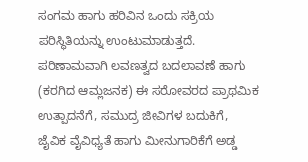ಸಂಗಮ ಹಾಗು ಹರಿವಿನ ಒಂದು ಸಕ್ರಿಯ ಪರಿಸ್ಥಿತಿಯನ್ನು ಉಂಟುಮಾಡುತ್ತದೆ. ಪರಿಣಾಮವಾಗಿ ಲವಣತ್ವದ ಬದಲಾವಣೆ ಹಾಗು (ಕರಗಿದ ಆಮ್ಲಜನಕ) ಈ ಸರೋವರದ ಪ್ರಾಥಮಿಕ ಉತ್ಪಾದನೆಗೆ, ಸಮುದ್ರ ಜೀವಿಗಳ ಬದುಕಿಗೆ, ಜೈವಿಕ ವೈವಿಧ್ಯತೆ ಹಾಗು ಮೀನುಗಾರಿಕೆಗೆ ಅಡ್ಡ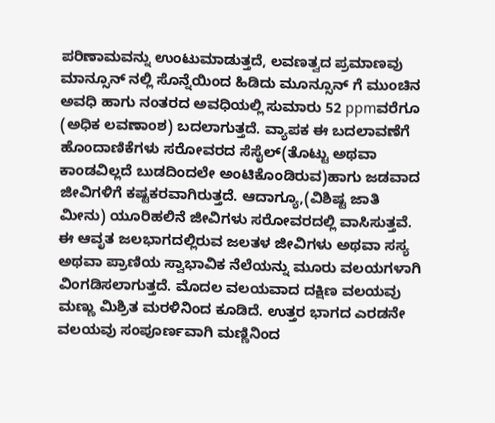ಪರಿಣಾಮವನ್ನು ಉಂಟುಮಾಡುತ್ತದೆ, ಲವಣತ್ವದ ಪ್ರಮಾಣವು ಮಾನ್ಸೂನ್ ನಲ್ಲಿ ಸೊನ್ನೆಯಿಂದ ಹಿಡಿದು ಮೂನ್ಸೂನ್ ಗೆ ಮುಂಚಿನ ಅವಧಿ ಹಾಗು ನಂತರದ ಅವಧಿಯಲ್ಲಿ ಸುಮಾರು 52 ppmವರೆಗೂ (ಅಧಿಕ ಲವಣಾಂಶ) ಬದಲಾಗುತ್ತದೆ. ವ್ಯಾಪಕ ಈ ಬದಲಾವಣೆಗೆ ಹೊಂದಾಣಿಕೆಗಳು ಸರೋವರದ ಸೆಸೈಲ್(ತೊಟ್ಟು ಅಥವಾ ಕಾಂಡವಿಲ್ಲದೆ ಬುಡದಿಂದಲೇ ಅಂಟಿಕೊಂಡಿರುವ)ಹಾಗು ಜಡವಾದ ಜೀವಿಗಳಿಗೆ ಕಷ್ಟಕರವಾಗಿರುತ್ತದೆ. ಆದಾಗ್ಯೂ,(ವಿಶಿಷ್ಟ ಜಾತಿ ಮೀನು) ಯೂರಿಹಲಿನೆ ಜೀವಿಗಳು ಸರೋವರದಲ್ಲಿ ವಾಸಿಸುತ್ತವೆ. ಈ ಆವೃತ ಜಲಭಾಗದಲ್ಲಿರುವ ಜಲತಳ ಜೀವಿಗಳು ಅಥವಾ ಸಸ್ಯ ಅಥವಾ ಪ್ರಾಣಿಯ ಸ್ವಾಭಾವಿಕ ನೆಲೆಯನ್ನು ಮೂರು ವಲಯಗಳಾಗಿ ವಿಂಗಡಿಸಲಾಗುತ್ತದೆ. ಮೊದಲ ವಲಯವಾದ ದಕ್ಷಿಣ ವಲಯವು ಮಣ್ಣು ಮಿಶ್ರಿತ ಮರಳಿನಿಂದ ಕೂಡಿದೆ. ಉತ್ತರ ಭಾಗದ ಎರಡನೇ ವಲಯವು ಸಂಪೂರ್ಣವಾಗಿ ಮಣ್ಣಿನಿಂದ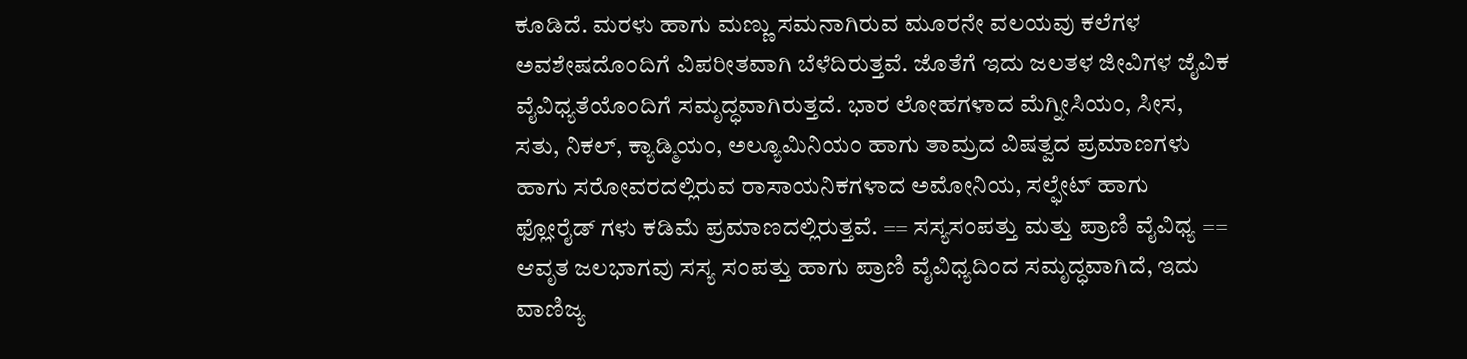ಕೂಡಿದೆ. ಮರಳು ಹಾಗು ಮಣ್ಣು ಸಮನಾಗಿರುವ ಮೂರನೇ ವಲಯವು ಕಲೆಗಳ ಅವಶೇಷದೊಂದಿಗೆ ವಿಪರೀತವಾಗಿ ಬೆಳೆದಿರುತ್ತವೆ. ಜೊತೆಗೆ ಇದು ಜಲತಳ ಜೀವಿಗಳ ಜೈವಿಕ ವೈವಿಧ್ಯತೆಯೊಂದಿಗೆ ಸಮೃದ್ಧವಾಗಿರುತ್ತದೆ. ಭಾರ ಲೋಹಗಳಾದ ಮೆಗ್ನೀಸಿಯಂ, ಸೀಸ, ಸತು, ನಿಕಲ್, ಕ್ಯಾಡ್ಮಿಯಂ, ಅಲ್ಯೂಮಿನಿಯಂ ಹಾಗು ತಾಮ್ರದ ವಿಷತ್ವದ ಪ್ರಮಾಣಗಳು ಹಾಗು ಸರೋವರದಲ್ಲಿರುವ ರಾಸಾಯನಿಕಗಳಾದ ಅಮೋನಿಯ, ಸಲ್ಫೇಟ್ ಹಾಗು ಫ್ಲೋರೈಡ್ ಗಳು ಕಡಿಮೆ ಪ್ರಮಾಣದಲ್ಲಿರುತ್ತವೆ. == ಸಸ್ಯಸಂಪತ್ತು ಮತ್ತು ಪ್ರಾಣಿ ವೈವಿಧ್ಯ == ಆವೃತ ಜಲಭಾಗವು ಸಸ್ಯ ಸಂಪತ್ತು ಹಾಗು ಪ್ರಾಣಿ ವೈವಿಧ್ಯದಿಂದ ಸಮೃದ್ಧವಾಗಿದೆ, ಇದು ವಾಣಿಜ್ಯ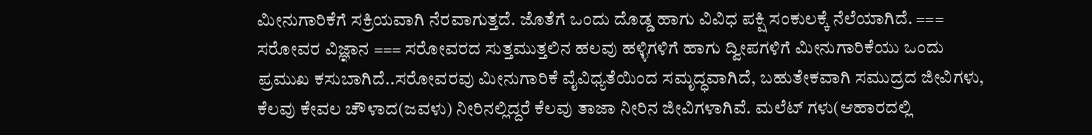ಮೀನುಗಾರಿಕೆಗೆ ಸಕ್ರಿಯವಾಗಿ ನೆರವಾಗುತ್ತದೆ. ಜೊತೆಗೆ ಒಂದು ದೊಡ್ಡ ಹಾಗು ವಿವಿಧ ಪಕ್ಷಿ ಸಂಕುಲಕ್ಕೆ ನೆಲೆಯಾಗಿದೆ. === ಸರೋವರ ವಿಜ್ಞಾನ === ಸರೋವರದ ಸುತ್ತಮುತ್ತಲಿನ ಹಲವು ಹಳ್ಳಿಗಳಿಗೆ ಹಾಗು ದ್ವೀಪಗಳಿಗೆ ಮೀನುಗಾರಿಕೆಯು ಒಂದು ಪ್ರಮುಖ ಕಸುಬಾಗಿದೆ..ಸರೋವರವು ಮೀನುಗಾರಿಕೆ ವೈವಿಧ್ಯತೆಯಿಂದ ಸಮೃದ್ಧವಾಗಿದೆ, ಬಹುತೇಕವಾಗಿ ಸಮುದ್ರದ ಜೀವಿಗಳು, ಕೆಲವು ಕೇವಲ ಚೌಳಾದ(ಜವಳು) ನೀರಿನಲ್ಲಿದ್ದರೆ ಕೆಲವು ತಾಜಾ ನೀರಿನ ಜೀವಿಗಳಾಗಿವೆ. ಮಲೆಟ್ ಗಳು(ಆಹಾರದಲ್ಲಿ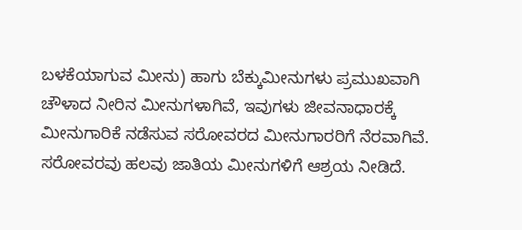ಬಳಕೆಯಾಗುವ ಮೀನು) ಹಾಗು ಬೆಕ್ಕುಮೀನುಗಳು ಪ್ರಮುಖವಾಗಿ ಚೌಳಾದ ನೀರಿನ ಮೀನುಗಳಾಗಿವೆ, ಇವುಗಳು ಜೀವನಾಧಾರಕ್ಕೆ ಮೀನುಗಾರಿಕೆ ನಡೆಸುವ ಸರೋವರದ ಮೀನುಗಾರರಿಗೆ ನೆರವಾಗಿವೆ. ಸರೋವರವು ಹಲವು ಜಾತಿಯ ಮೀನುಗಳಿಗೆ ಆಶ್ರಯ ನೀಡಿದೆ.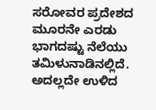ಸರೋವರ ಪ್ರದೇಶದ ಮೂರನೇ ಎರಡು ಭಾಗದಷ್ಟು ನೆಲೆಯು ತಮಿಳುನಾಡಿನಲ್ಲಿದೆ. ಅದಲ್ಲದೇ ಉಳಿದ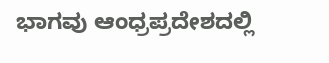ಭಾಗವು ಆಂಧ್ರಪ್ರದೇಶದಲ್ಲಿ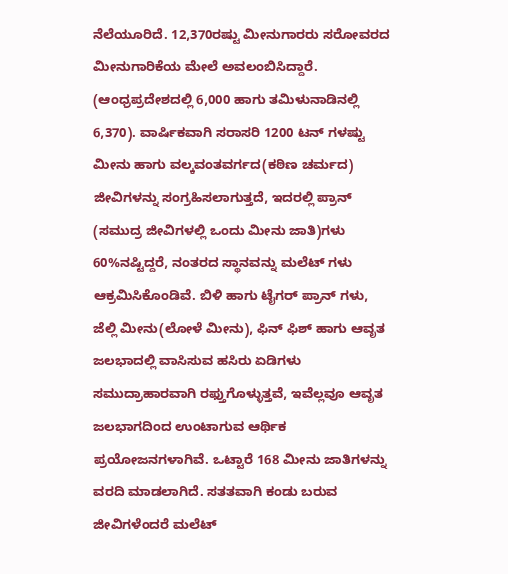ನೆಲೆಯೂರಿದೆ. 12,370ರಷ್ಟು ಮೀನುಗಾರರು ಸರೋವರದ ಮೀನುಗಾರಿಕೆಯ ಮೇಲೆ ಅವಲಂಬಿಸಿದ್ದಾರೆ. (ಆಂಧ್ರಪ್ರದೇಶದಲ್ಲಿ 6,000 ಹಾಗು ತಮಿಳುನಾಡಿನಲ್ಲಿ 6,370). ವಾರ್ಷಿಕವಾಗಿ ಸರಾಸರಿ 1200 ಟನ್ ಗಳಷ್ಟು ಮೀನು ಹಾಗು ವಲ್ಕವಂತವರ್ಗದ(ಕಠಿಣ ಚರ್ಮದ) ಜೀವಿಗಳನ್ನು ಸಂಗ್ರಹಿಸಲಾಗುತ್ತದೆ, ಇದರಲ್ಲಿ ಪ್ರಾನ್ (ಸಮುದ್ರ ಜೀವಿಗಳಲ್ಲಿ ಒಂದು ಮೀನು ಜಾತಿ)ಗಳು 60%ನಷ್ಟಿದ್ದರೆ, ನಂತರದ ಸ್ಥಾನವನ್ನು ಮಲೆಟ್ ಗಳು ಆಕ್ರಮಿಸಿಕೊಂಡಿವೆ. ಬಿಳಿ ಹಾಗು ಟೈಗರ್ ಪ್ರಾನ್ ಗಳು, ಜೆಲ್ಲಿ ಮೀನು(ಲೋಳೆ ಮೀನು), ಫಿನ್ ಫಿಶ್ ಹಾಗು ಆವೃತ ಜಲಭಾದಲ್ಲಿ ವಾಸಿಸುವ ಹಸಿರು ಏಡಿಗಳು ಸಮುದ್ರಾಹಾರವಾಗಿ ರಫ್ತುಗೊಳ್ಳುತ್ತವೆ, ಇವೆಲ್ಲವೂ ಆವೃತ ಜಲಭಾಗದಿಂದ ಉಂಟಾಗುವ ಆರ್ಥಿಕ ಪ್ರಯೋಜನಗಳಾಗಿವೆ. ಒಟ್ಟಾರೆ 168 ಮೀನು ಜಾತಿಗಳನ್ನು ವರದಿ ಮಾಡಲಾಗಿದೆ. ಸತತವಾಗಿ ಕಂಡು ಬರುವ ಜೀವಿಗಳೆಂದರೆ ಮಲೆಟ್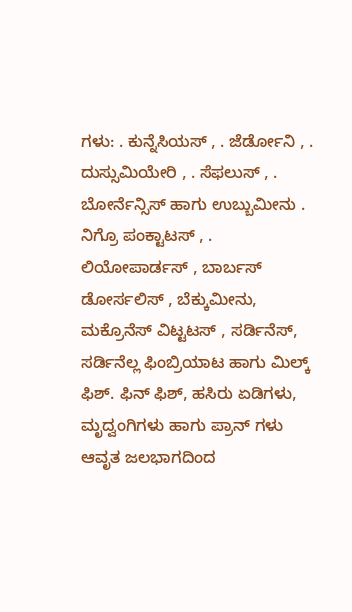ಗಳು: . ಕುನ್ನೆಸಿಯಸ್ , . ಜೆರ್ಡೋನಿ , . ದುಸ್ಸುಮಿಯೇರಿ , . ಸೆಫಲುಸ್ , . ಬೋರ್ನೆನ್ಸಿಸ್ ಹಾಗು ಉಬ್ಬುಮೀನು . ನಿಗ್ರೊ ಪಂಕ್ಟಾಟಸ್ , . ಲಿಯೋಪಾರ್ಡಸ್ , ಬಾರ್ಬಸ್ ಡೋರ್ಸಲಿಸ್ , ಬೆಕ್ಕುಮೀನು, ಮಕ್ರೊನೆಸ್ ವಿಟ್ಟಟಸ್ , ಸರ್ಡಿನೆಸ್, ಸರ್ಡಿನೆಲ್ಲ ಫಿಂಬ್ರಿಯಾಟ ಹಾಗು ಮಿಲ್ಕ್ ಫಿಶ್. ಫಿನ್ ಫಿಶ್, ಹಸಿರು ಏಡಿಗಳು, ಮೃದ್ವಂಗಿಗಳು ಹಾಗು ಪ್ರಾನ್ ಗಳು ಆವೃತ ಜಲಭಾಗದಿಂದ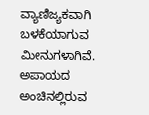ವ್ಯಾಣಿಜ್ಯಕವಾಗಿ ಬಳಕೆಯಾಗುವ ಮೀನುಗಳಾಗಿವೆ. ಅಪಾಯದ ಅಂಚಿನಲ್ಲಿರುವ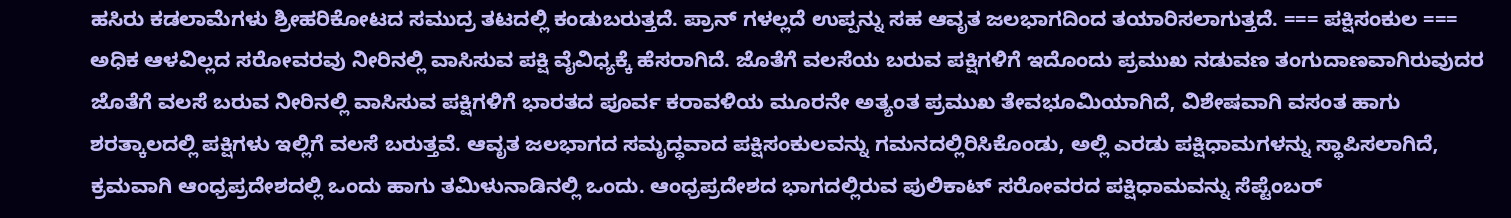ಹಸಿರು ಕಡಲಾಮೆಗಳು ಶ್ರೀಹರಿಕೋಟದ ಸಮುದ್ರ ತಟದಲ್ಲಿ ಕಂಡುಬರುತ್ತದೆ. ಪ್ರಾನ್ ಗಳಲ್ಲದೆ ಉಪ್ಪನ್ನು ಸಹ ಆವೃತ ಜಲಭಾಗದಿಂದ ತಯಾರಿಸಲಾಗುತ್ತದೆ. === ಪಕ್ಷಿಸಂಕುಲ === ಅಧಿಕ ಆಳವಿಲ್ಲದ ಸರೋವರವು ನೀರಿನಲ್ಲಿ ವಾಸಿಸುವ ಪಕ್ಷಿ ವೈವಿಧ್ಯಕ್ಕೆ ಹೆಸರಾಗಿದೆ. ಜೊತೆಗೆ ವಲಸೆಯ ಬರುವ ಪಕ್ಷಿಗಳಿಗೆ ಇದೊಂದು ಪ್ರಮುಖ ನಡುವಣ ತಂಗುದಾಣವಾಗಿರುವುದರ ಜೊತೆಗೆ ವಲಸೆ ಬರುವ ನೀರಿನಲ್ಲಿ ವಾಸಿಸುವ ಪಕ್ಷಿಗಳಿಗೆ ಭಾರತದ ಪೂರ್ವ ಕರಾವಳಿಯ ಮೂರನೇ ಅತ್ಯಂತ ಪ್ರಮುಖ ತೇವಭೂಮಿಯಾಗಿದೆ, ವಿಶೇಷವಾಗಿ ವಸಂತ ಹಾಗು ಶರತ್ಕಾಲದಲ್ಲಿ ಪಕ್ಷಿಗಳು ಇಲ್ಲಿಗೆ ವಲಸೆ ಬರುತ್ತವೆ. ಆವೃತ ಜಲಭಾಗದ ಸಮೃದ್ಧವಾದ ಪಕ್ಷಿಸಂಕುಲವನ್ನು ಗಮನದಲ್ಲಿರಿಸಿಕೊಂಡು, ಅಲ್ಲಿ ಎರಡು ಪಕ್ಷಿಧಾಮಗಳನ್ನು ಸ್ಥಾಪಿಸಲಾಗಿದೆ, ಕ್ರಮವಾಗಿ ಆಂಧ್ರಪ್ರದೇಶದಲ್ಲಿ ಒಂದು ಹಾಗು ತಮಿಳುನಾಡಿನಲ್ಲಿ ಒಂದು. ಆಂಧ್ರಪ್ರದೇಶದ ಭಾಗದಲ್ಲಿರುವ ಪುಲಿಕಾಟ್ ಸರೋವರದ ಪಕ್ಷಿಧಾಮವನ್ನು ಸೆಪ್ಟೆಂಬರ್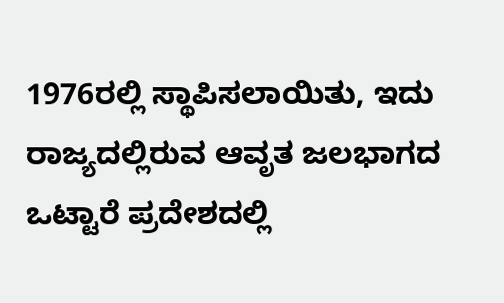1976ರಲ್ಲಿ ಸ್ಥಾಪಿಸಲಾಯಿತು, ಇದು ರಾಜ್ಯದಲ್ಲಿರುವ ಆವೃತ ಜಲಭಾಗದ ಒಟ್ಟಾರೆ ಪ್ರದೇಶದಲ್ಲಿ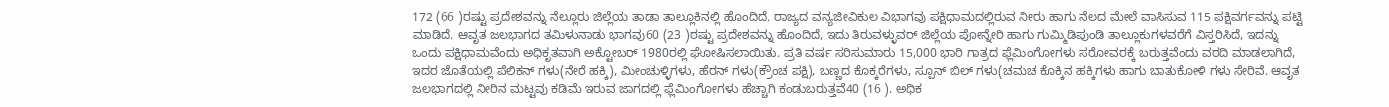172 (66 )ರಷ್ಟು ಪ್ರದೇಶವನ್ನು ನೆಲ್ಲೂರು ಜಿಲ್ಲೆಯ ತಾಡಾ ತಾಲ್ಲೂಕಿನಲ್ಲಿ ಹೊಂದಿದೆ. ರಾಜ್ಯದ ವನ್ಯಜೀವಿಕುಲ ವಿಭಾಗವು ಪಕ್ಷಿಧಾಮದಲ್ಲಿರುವ ನೀರು ಹಾಗು ನೆಲದ ಮೇಲೆ ವಾಸಿಸುವ 115 ಪಕ್ಷಿವರ್ಗವನ್ನು ಪಟ್ಟಿ ಮಾಡಿದೆ. ಆವೃತ ಜಲಭಾಗದ ತಮಿಳುನಾಡು ಭಾಗವು60 (23 )ರಷ್ಟು ಪ್ರದೇಶವನ್ನು ಹೊಂದಿದೆ, ಇದು ತಿರುವಳ್ಳುವರ್ ಜಿಲ್ಲೆಯ ಪೋನ್ನೇರಿ ಹಾಗು ಗುಮ್ಮಿಡಿಪುಂಡಿ ತಾಲ್ಲೂಕುಗಳವರೆಗೆ ವಿಸ್ತರಿಸಿದೆ, ಇದನ್ನು ಒಂದು ಪಕ್ಷಿಧಾಮವೆಂದು ಅಧಿಕೃತವಾಗಿ ಅಕ್ಟೋಬರ್ 1980ರಲ್ಲಿ ಘೋಷಿಸಲಾಯಿತು. ಪ್ರತಿ ವರ್ಷ ಸರಿಸುಮಾರು 15,000 ಭಾರಿ ಗಾತ್ರದ ಫ್ಲೆಮಿಂಗೋಗಳು ಸರೋವರಕ್ಕೆ ಬರುತ್ತವೆಂದು ವರದಿ ಮಾಡಲಾಗಿದೆ, ಇದರ ಜೊತೆಯಲ್ಲಿ ಪೆಲಿಕನ್ ಗಳು(ನೇರೆ ಹಕ್ಕಿ), ಮೀಂಚುಳ್ಳಿಗಳು, ಹೆರನ್ ಗಳು(ಕ್ರೌಂಚ ಪಕ್ಷಿ), ಬಣ್ಣದ ಕೊಕ್ಕರೆಗಳು, ಸ್ಪೂನ್ ಬಿಲ್ ಗಳು(ಚಮಚ ಕೊಕ್ಕಿನ ಹಕ್ಕಿಗಳು ಹಾಗು ಬಾತುಕೋಳಿ ಗಳು ಸೇರಿವೆ. ಆವೃತ ಜಲಭಾಗದಲ್ಲಿ ನೀರಿನ ಮಟ್ಟವು ಕಡಿಮೆ ಇರುವ ಜಾಗದಲ್ಲಿ ಫ್ಲೆಮಿಂಗೋಗಳು ಹೆಚ್ಚಾಗಿ ಕಂಡುಬರುತ್ತವೆ40 (16 ). ಅಧಿಕ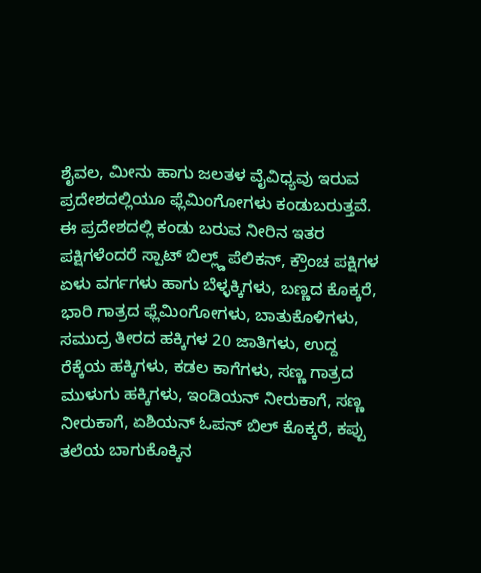ಶೈವಲ, ಮೀನು ಹಾಗು ಜಲತಳ ವೈವಿಧ್ಯವು ಇರುವ ಪ್ರದೇಶದಲ್ಲಿಯೂ ಫ್ಲೆಮಿಂಗೋಗಳು ಕಂಡುಬರುತ್ತವೆ. ಈ ಪ್ರದೇಶದಲ್ಲಿ ಕಂಡು ಬರುವ ನೀರಿನ ಇತರ ಪಕ್ಷಿಗಳೆಂದರೆ ಸ್ಪಾಟ್ ಬಿಲ್ಲ್ಡ್ ಪೆಲಿಕನ್, ಕ್ರೌಂಚ ಪಕ್ಷಿಗಳ ಏಳು ವರ್ಗಗಳು ಹಾಗು ಬೆಳ್ಳಕ್ಕಿಗಳು, ಬಣ್ಣದ ಕೊಕ್ಕರೆ, ಭಾರಿ ಗಾತ್ರದ ಫ್ಲೆಮಿಂಗೋಗಳು, ಬಾತುಕೊಳಿಗಳು, ಸಮುದ್ರ ತೀರದ ಹಕ್ಕಿಗಳ 20 ಜಾತಿಗಳು, ಉದ್ದ ರೆಕ್ಕೆಯ ಹಕ್ಕಿಗಳು, ಕಡಲ ಕಾಗೆಗಳು, ಸಣ್ಣ ಗಾತ್ರದ ಮುಳುಗು ಹಕ್ಕಿಗಳು, ಇಂಡಿಯನ್ ನೀರುಕಾಗೆ, ಸಣ್ಣ ನೀರುಕಾಗೆ, ಏಶಿಯನ್ ಓಪನ್ ಬಿಲ್ ಕೊಕ್ಕರೆ, ಕಪ್ಪು ತಲೆಯ ಬಾಗುಕೊಕ್ಕಿನ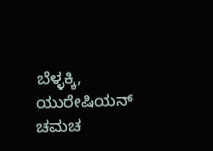ಬೆಳ್ಳಕ್ಕಿ, ಯುರೇಷಿಯನ್ ಚಮಚ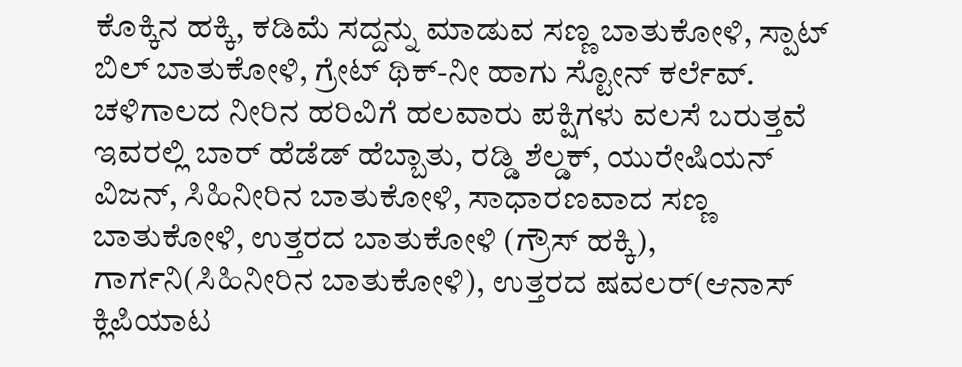ಕೊಕ್ಕಿನ ಹಕ್ಕಿ, ಕಡಿಮೆ ಸದ್ದನ್ನು ಮಾಡುವ ಸಣ್ಣ ಬಾತುಕೋಳಿ, ಸ್ಪಾಟ್ ಬಿಲ್ ಬಾತುಕೋಳಿ, ಗ್ರೇಟ್ ಥಿಕ್-ನೀ ಹಾಗು ಸ್ಟೋನ್ ಕರ್ಲೆವ್. ಚಳಿಗಾಲದ ನೀರಿನ ಹರಿವಿಗೆ ಹಲವಾರು ಪಕ್ಷಿಗಳು ವಲಸೆ ಬರುತ್ತವೆ ಇವರಲ್ಲಿ ಬಾರ್ ಹೆಡೆಡ್ ಹೆಬ್ಬಾತು, ರಡ್ಡಿ ಶೆಲ್ಡಕ್, ಯುರೇಷಿಯನ್ ವಿಜನ್, ಸಿಹಿನೀರಿನ ಬಾತುಕೋಳಿ, ಸಾಧಾರಣವಾದ ಸಣ್ಣ ಬಾತುಕೋಳಿ, ಉತ್ತರದ ಬಾತುಕೋಳಿ (ಗ್ರೌಸ್ ಹಕ್ಕಿ), ಗಾರ್ಗನಿ(ಸಿಹಿನೀರಿನ ಬಾತುಕೋಳಿ), ಉತ್ತರದ ಷವಲರ್(ಆನಾಸ್ ಕ್ಲಿಪಿಯಾಟ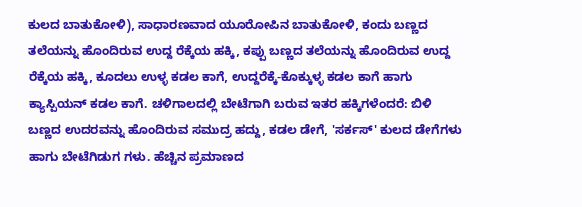ಕುಲದ ಬಾತುಕೋಳಿ), ಸಾಧಾರಣವಾದ ಯೂರೋಪಿನ ಬಾತುಕೋಳಿ, ಕಂದು ಬಣ್ಣದ ತಲೆಯನ್ನು ಹೊಂದಿರುವ ಉದ್ದ ರೆಕ್ಕೆಯ ಹಕ್ಕಿ, ಕಪ್ಪು ಬಣ್ಣದ ತಲೆಯನ್ನು ಹೊಂದಿರುವ ಉದ್ದ ರೆಕ್ಕೆಯ ಹಕ್ಕಿ, ಕೂದಲು ಉಳ್ಳ ಕಡಲ ಕಾಗೆ, ಉದ್ದರೆಕ್ಕೆ-ಕೊಕ್ಕುಳ್ಳ ಕಡಲ ಕಾಗೆ ಹಾಗು ಕ್ಯಾಸ್ಪಿಯನ್ ಕಡಲ ಕಾಗೆ. ಚಳಿಗಾಲದಲ್ಲಿ ಬೇಟೆಗಾಗಿ ಬರುವ ಇತರ ಹಕ್ಕಿಗಳೆಂದರೆ: ಬಿಳಿ ಬಣ್ಣದ ಉದರವನ್ನು ಹೊಂದಿರುವ ಸಮುದ್ರ ಹದ್ದು, ಕಡಲ ಡೇಗೆ, 'ಸರ್ಕಸ್' ಕುಲದ ಡೇಗೆಗಳು ಹಾಗು ಬೇಟೆಗಿಡುಗ ಗಳು. ಹೆಚ್ಚಿನ ಪ್ರಮಾಣದ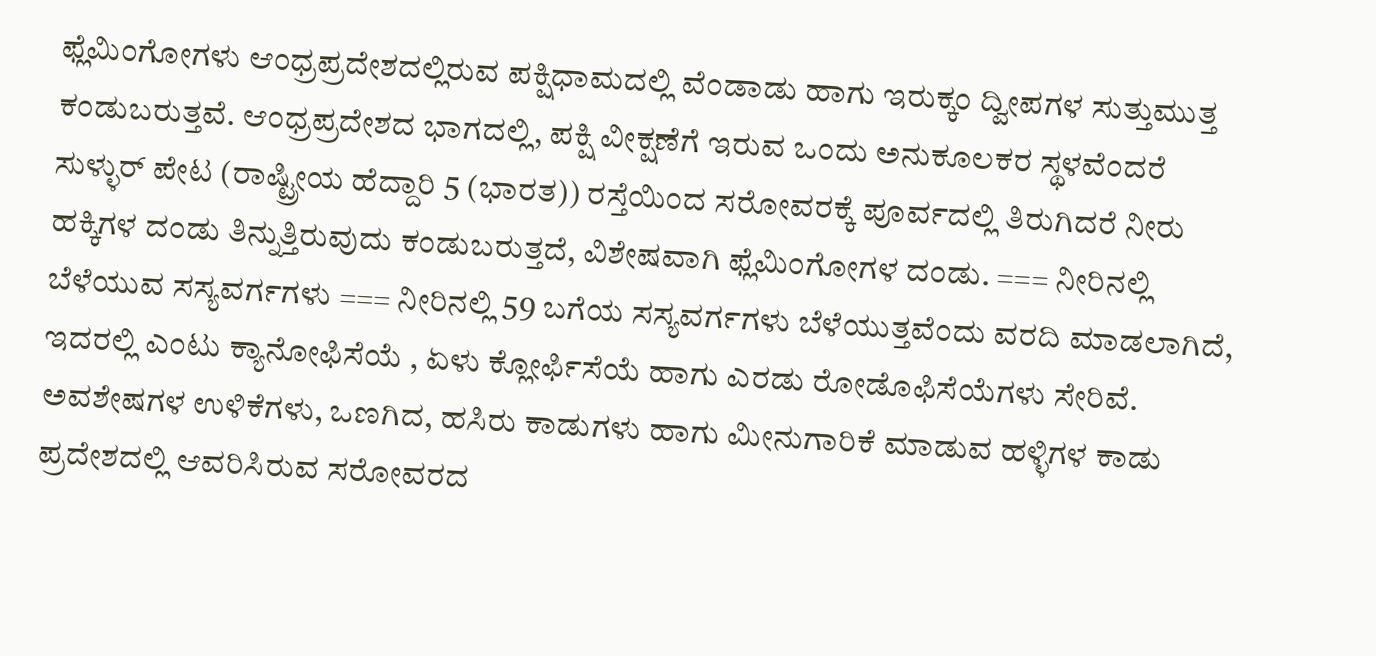ಫ್ಲೆಮಿಂಗೋಗಳು ಆಂಧ್ರಪ್ರದೇಶದಲ್ಲಿರುವ ಪಕ್ಷಿಧಾಮದಲ್ಲಿ ವೆಂಡಾಡು ಹಾಗು ಇರುಕ್ಕಂ ದ್ವೀಪಗಳ ಸುತ್ತುಮುತ್ತ ಕಂಡುಬರುತ್ತವೆ. ಆಂಧ್ರಪ್ರದೇಶದ ಭಾಗದಲ್ಲಿ, ಪಕ್ಷಿ ವೀಕ್ಷಣೆಗೆ ಇರುವ ಒಂದು ಅನುಕೂಲಕರ ಸ್ಥಳವೆಂದರೆ ಸುಳ್ಳುರ್ ಪೇಟ (ರಾಷ್ಟ್ರೀಯ ಹೆದ್ದಾರಿ 5 (ಭಾರತ)) ರಸ್ತೆಯಿಂದ ಸರೋವರಕ್ಕೆ ಪೂರ್ವದಲ್ಲಿ ತಿರುಗಿದರೆ ನೀರು ಹಕ್ಕಿಗಳ ದಂಡು ತಿನ್ನುತ್ತಿರುವುದು ಕಂಡುಬರುತ್ತದೆ, ವಿಶೇಷವಾಗಿ ಫ್ಲೆಮಿಂಗೋಗಳ ದಂಡು. === ನೀರಿನಲ್ಲಿ ಬೆಳೆಯುವ ಸಸ್ಯವರ್ಗಗಳು === ನೀರಿನಲ್ಲಿ 59 ಬಗೆಯ ಸಸ್ಯವರ್ಗಗಳು ಬೆಳೆಯುತ್ತವೆಂದು ವರದಿ ಮಾಡಲಾಗಿದೆ, ಇದರಲ್ಲಿ ಎಂಟು ಕ್ಯಾನೋಫಿಸೆಯೆ , ಏಳು ಕ್ಲೋರ್ಫಿಸೆಯೆ ಹಾಗು ಎರಡು ರೋಡೊಫಿಸೆಯೆಗಳು ಸೇರಿವೆ. ಅವಶೇಷಗಳ ಉಳಿಕೆಗಳು, ಒಣಗಿದ, ಹಸಿರು ಕಾಡುಗಳು ಹಾಗು ಮೀನುಗಾರಿಕೆ ಮಾಡುವ ಹಳ್ಳಿಗಳ ಕಾಡು ಪ್ರದೇಶದಲ್ಲಿ ಆವರಿಸಿರುವ ಸರೋವರದ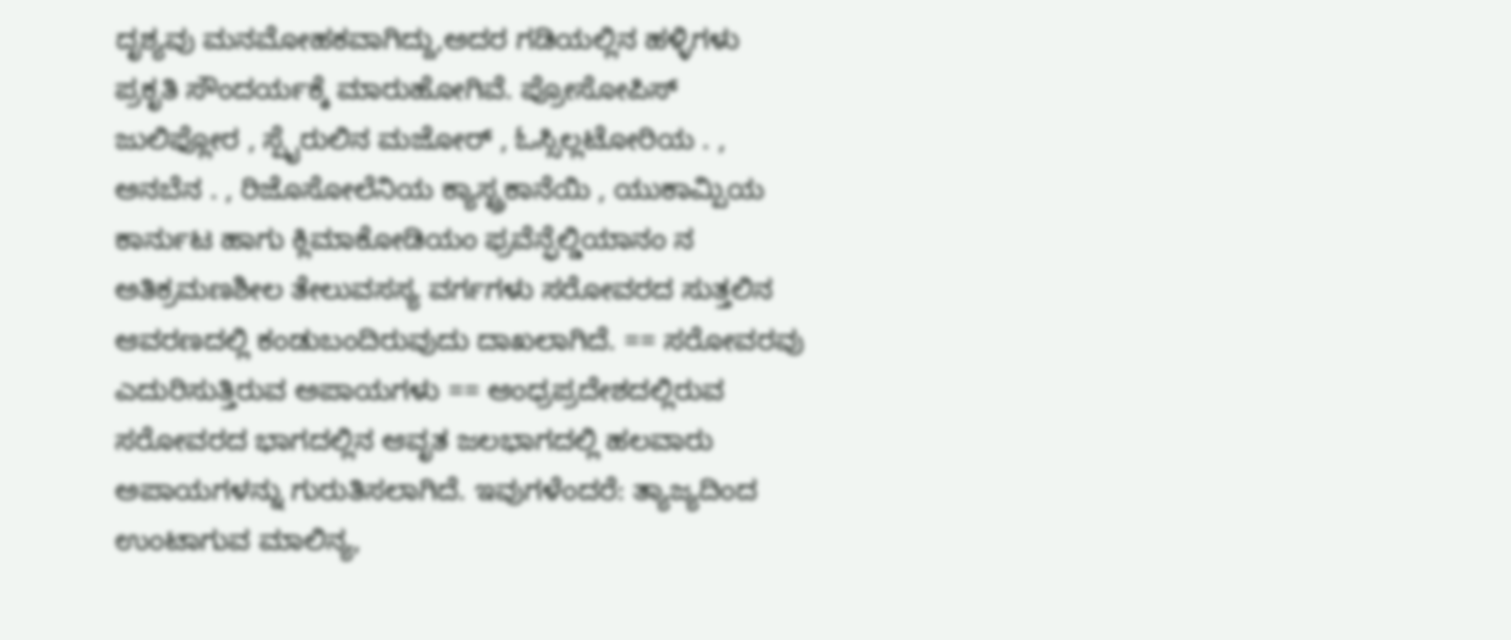ದೃಶ್ಯವು ಮನಮೋಹಕವಾಗಿದ್ದು,ಅದರ ಗಡಿಯಲ್ಲಿನ ಹಳ್ಳಿಗಳು ಪ್ರಕೃತಿ ಸೌಂದರ್ಯಕ್ಕೆ ಮಾರುಹೋಗಿವೆ. ಪ್ರೋಸೋಪಿಸ್ ಜುಲಿಫ್ಲೋರ , ಸ್ಪೈರುಲಿನ ಮಜೋರ್ , ಓಸ್ಸಿಲ್ಲಟೋರಿಯ . , ಅನಬೆನ . , ರಿಜೊಸೋಲೆನಿಯ ಕ್ಯಾಸ್ಟ್ರಕಾನೆಯಿ , ಯುಕಾಮ್ಪಿಯ ಕಾರ್ನುಟ ಹಾಗು ಕ್ಲಿಮಾಕೋಡಿಯಂ ಫ್ರವೆನ್ಫೆಲ್ಡಿಯಾನಂ ನ ಅತಿಕ್ರಮಣಶೀಲ ತೇಲುವಸಸ್ಯ ವರ್ಗಗಳು ಸರೋವರದ ಸುತ್ತಲಿನ ಆವರಣದಲ್ಲಿ ಕಂಡುಬಂದಿರುವುದು ದಾಖಲಾಗಿದೆ. == ಸರೋವರವು ಎದುರಿಸುತ್ತಿರುವ ಅಪಾಯಗಳು == ಆಂಧ್ರಪ್ರದೇಶದಲ್ಲಿರುವ ಸರೋವರದ ಭಾಗದಲ್ಲಿನ ಆವೃತ ಜಲಭಾಗದಲ್ಲಿ ಹಲವಾರು ಅಪಾಯಗಳನ್ನು ಗುರುತಿಸಲಾಗಿದೆ. ಇವುಗಳೆಂದರೆ: ತ್ಯಾಜ್ಯದಿಂದ ಉಂಟಾಗುವ ಮಾಲಿನ್ಯ,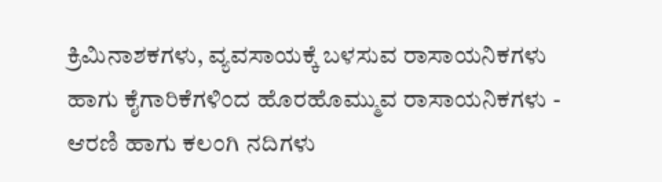ಕ್ರಿಮಿನಾಶಕಗಳು, ವ್ಯವಸಾಯಕ್ಕೆ ಬಳಸುವ ರಾಸಾಯನಿಕಗಳು ಹಾಗು ಕೈಗಾರಿಕೆಗಳಿಂದ ಹೊರಹೊಮ್ಮುವ ರಾಸಾಯನಿಕಗಳು - ಆರಣಿ ಹಾಗು ಕಲಂಗಿ ನದಿಗಳು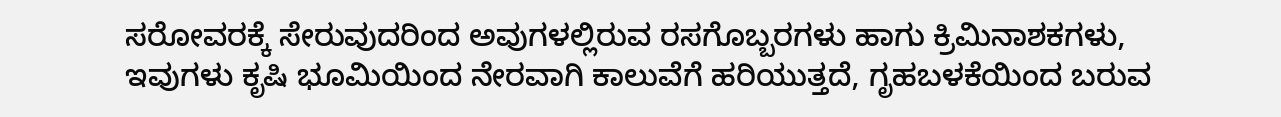ಸರೋವರಕ್ಕೆ ಸೇರುವುದರಿಂದ ಅವುಗಳಲ್ಲಿರುವ ರಸಗೊಬ್ಬರಗಳು ಹಾಗು ಕ್ರಿಮಿನಾಶಕಗಳು, ಇವುಗಳು ಕೃಷಿ ಭೂಮಿಯಿಂದ ನೇರವಾಗಿ ಕಾಲುವೆಗೆ ಹರಿಯುತ್ತದೆ, ಗೃಹಬಳಕೆಯಿಂದ ಬರುವ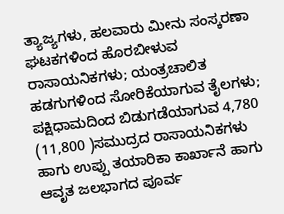ತ್ಯಾಜ್ಯಗಳು, ಹಲವಾರು ಮೀನು ಸಂಸ್ಕರಣಾ ಘಟಕಗಳಿಂದ ಹೊರಬೀಳುವ ರಾಸಾಯನಿಕಗಳು; ಯಂತ್ರಚಾಲಿತ ಹಡಗುಗಳಿಂದ ಸೋರಿಕೆಯಾಗುವ ತೈಲಗಳು; ಪಕ್ಷಿಧಾಮದಿಂದ ಬಿಡುಗಡೆಯಾಗುವ 4,780 (11,800 )ಸಮುದ್ರದ ರಾಸಾಯನಿಕಗಳು ಹಾಗು ಉಪ್ಪು ತಯಾರಿಕಾ ಕಾರ್ಖಾನೆ ಹಾಗು ಆವೃತ ಜಲಭಾಗದ ಪೂರ್ವ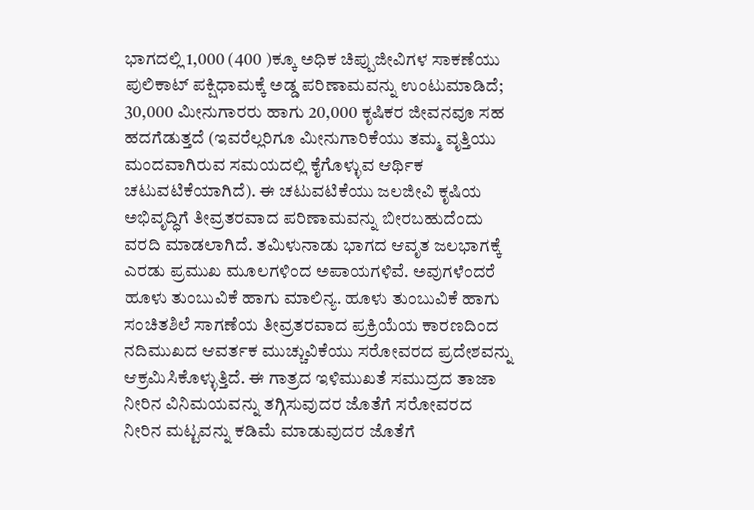ಭಾಗದಲ್ಲಿ 1,000 (400 )ಕ್ಕೂ ಅಧಿಕ ಚಿಪ್ಪುಜೀವಿಗಳ ಸಾಕಣೆಯು ಪುಲಿಕಾಟ್ ಪಕ್ಷಿಧಾಮಕ್ಕೆ ಅಡ್ಡ ಪರಿಣಾಮವನ್ನು ಉಂಟುಮಾಡಿದೆ; 30,000 ಮೀನುಗಾರರು ಹಾಗು 20,000 ಕೃಷಿಕರ ಜೀವನವೂ ಸಹ ಹದಗೆಡುತ್ತದೆ (ಇವರೆಲ್ಲರಿಗೂ ಮೀನುಗಾರಿಕೆಯು ತಮ್ಮ ವೃತ್ತಿಯು ಮಂದವಾಗಿರುವ ಸಮಯದಲ್ಲಿ ಕೈಗೊಳ್ಳುವ ಆರ್ಥಿಕ ಚಟುವಟಿಕೆಯಾಗಿದೆ). ಈ ಚಟುವಟಿಕೆಯು ಜಲಜೀವಿ ಕೃಷಿಯ ಅಭಿವೃದ್ಧಿಗೆ ತೀವ್ರತರವಾದ ಪರಿಣಾಮವನ್ನು ಬೀರಬಹುದೆಂದು ವರದಿ ಮಾಡಲಾಗಿದೆ. ತಮಿಳುನಾಡು ಭಾಗದ ಆವೃತ ಜಲಭಾಗಕ್ಕೆ ಎರಡು ಪ್ರಮುಖ ಮೂಲಗಳಿಂದ ಅಪಾಯಗಳಿವೆ. ಅವುಗಳೆಂದರೆ ಹೂಳು ತುಂಬುವಿಕೆ ಹಾಗು ಮಾಲಿನ್ಯ. ಹೂಳು ತುಂಬುವಿಕೆ ಹಾಗು ಸಂಚಿತಶಿಲೆ ಸಾಗಣೆಯ ತೀವ್ರತರವಾದ ಪ್ರಕ್ರಿಯೆಯ ಕಾರಣದಿಂದ ನದಿಮುಖದ ಆವರ್ತಕ ಮುಚ್ಚುವಿಕೆಯು ಸರೋವರದ ಪ್ರದೇಶವನ್ನು ಆಕ್ರಮಿಸಿಕೊಳ್ಳುತ್ತಿದೆ. ಈ ಗಾತ್ರದ ಇಳಿಮುಖತೆ ಸಮುದ್ರದ ತಾಜಾ ನೀರಿನ ವಿನಿಮಯವನ್ನು ತಗ್ಗಿಸುವುದರ ಜೊತೆಗೆ ಸರೋವರದ ನೀರಿನ ಮಟ್ಟವನ್ನು ಕಡಿಮೆ ಮಾಡುವುದರ ಜೊತೆಗೆ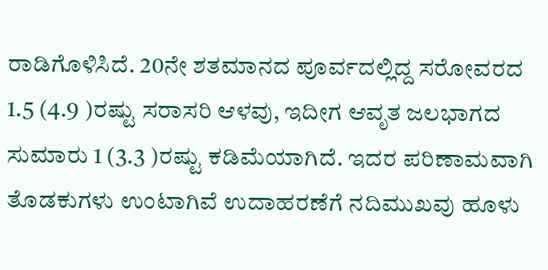ರಾಡಿಗೊಳಿಸಿದೆ. 20ನೇ ಶತಮಾನದ ಪೂರ್ವದಲ್ಲಿದ್ದ ಸರೋವರದ 1.5 (4.9 )ರಷ್ಟು ಸರಾಸರಿ ಆಳವು, ಇದೀಗ ಆವೃತ ಜಲಭಾಗದ ಸುಮಾರು 1 (3.3 )ರಷ್ಟು ಕಡಿಮೆಯಾಗಿದೆ. ಇದರ ಪರಿಣಾಮವಾಗಿ ತೊಡಕುಗಳು ಉಂಟಾಗಿವೆ ಉದಾಹರಣೆಗೆ ನದಿಮುಖವು ಹೂಳು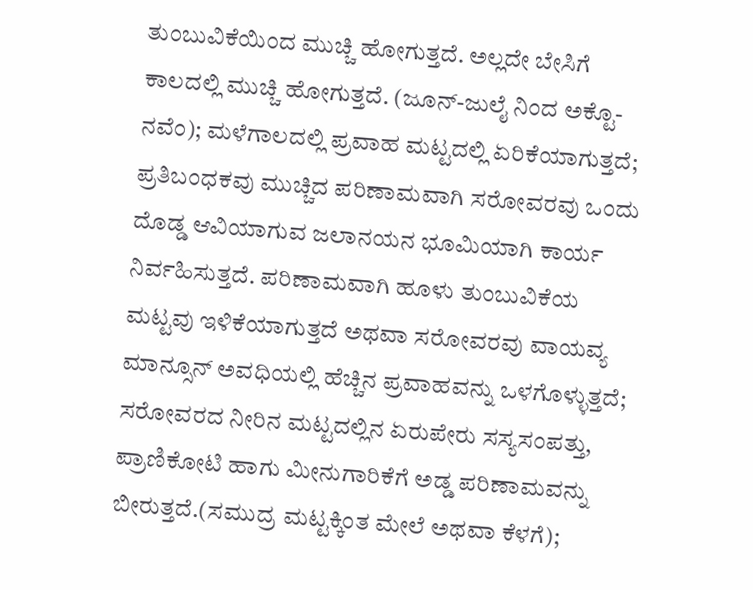ತುಂಬುವಿಕೆಯಿಂದ ಮುಚ್ಚಿ ಹೋಗುತ್ತದೆ. ಅಲ್ಲದೇ ಬೇಸಿಗೆ ಕಾಲದಲ್ಲಿ ಮುಚ್ಚಿ ಹೋಗುತ್ತದೆ. (ಜೂನ್-ಜುಲೈ ನಿಂದ ಅಕ್ಟೊ-ನವೆಂ); ಮಳೆಗಾಲದಲ್ಲಿ ಪ್ರವಾಹ ಮಟ್ಟದಲ್ಲಿ ಏರಿಕೆಯಾಗುತ್ತದೆ; ಪ್ರತಿಬಂಧಕವು ಮುಚ್ಚಿದ ಪರಿಣಾಮವಾಗಿ ಸರೋವರವು ಒಂದು ದೊಡ್ಡ ಆವಿಯಾಗುವ ಜಲಾನಯನ ಭೂಮಿಯಾಗಿ ಕಾರ್ಯ ನಿರ್ವಹಿಸುತ್ತದೆ. ಪರಿಣಾಮವಾಗಿ ಹೂಳು ತುಂಬುವಿಕೆಯ ಮಟ್ಟವು ಇಳಿಕೆಯಾಗುತ್ತದೆ ಅಥವಾ ಸರೋವರವು ವಾಯವ್ಯ ಮಾನ್ಸೂನ್ ಅವಧಿಯಲ್ಲಿ ಹೆಚ್ಚಿನ ಪ್ರವಾಹವನ್ನು ಒಳಗೊಳ್ಳುತ್ತದೆ; ಸರೋವರದ ನೀರಿನ ಮಟ್ಟದಲ್ಲಿನ ಏರುಪೇರು ಸಸ್ಯಸಂಪತ್ತು, ಪ್ರಾಣಿಕೋಟಿ ಹಾಗು ಮೀನುಗಾರಿಕೆಗೆ ಅಡ್ಡ ಪರಿಣಾಮವನ್ನು ಬೀರುತ್ತದೆ.(ಸಮುದ್ರ ಮಟ್ಟಕ್ಕಿಂತ ಮೇಲೆ ಅಥವಾ ಕೆಳಗೆ);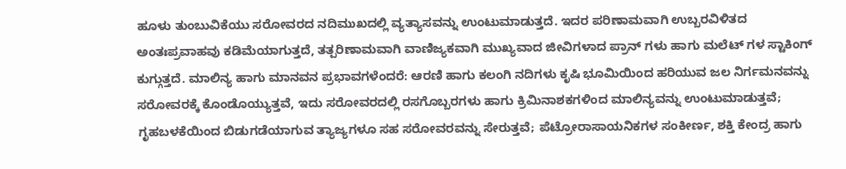ಹೂಳು ತುಂಬುವಿಕೆಯು ಸರೋವರದ ನದಿಮುಖದಲ್ಲಿ ವ್ಯತ್ಯಾಸವನ್ನು ಉಂಟುಮಾಡುತ್ತದೆ. ಇದರ ಪರಿಣಾಮವಾಗಿ ಉಬ್ಬರವಿಳಿತದ ಅಂತಃಪ್ರವಾಹವು ಕಡಿಮೆಯಾಗುತ್ತದೆ, ತತ್ಪರಿಣಾಮವಾಗಿ ವಾಣಿಜ್ಯಕವಾಗಿ ಮುಖ್ಯವಾದ ಜೀವಿಗಳಾದ ಪ್ರಾನ್ ಗಳು ಹಾಗು ಮಲೆಟ್ ಗಳ ಸ್ಟಾಕಿಂಗ್ ಕುಗ್ಗುತ್ತದೆ. ಮಾಲಿನ್ಯ ಹಾಗು ಮಾನವನ ಪ್ರಭಾವಗಳೆಂದರೆ: ಆರಣಿ ಹಾಗು ಕಲಂಗಿ ನದಿಗಳು ಕೃಷಿ ಭೂಮಿಯಿಂದ ಹರಿಯುವ ಜಲ ನಿರ್ಗಮನವನ್ನು ಸರೋವರಕ್ಕೆ ಕೊಂಡೊಯ್ಯುತ್ತವೆ, ಇದು ಸರೋವರದಲ್ಲಿ ರಸಗೊಬ್ಬರಗಳು ಹಾಗು ಕ್ರಿಮಿನಾಶಕಗಳಿಂದ ಮಾಲಿನ್ಯವನ್ನು ಉಂಟುಮಾಡುತ್ತವೆ; ಗೃಹಬಳಕೆಯಿಂದ ಬಿಡುಗಡೆಯಾಗುವ ತ್ಯಾಜ್ಯಗಳೂ ಸಹ ಸರೋವರವನ್ನು ಸೇರುತ್ತವೆ; ಪೆಟ್ರೋರಾಸಾಯನಿಕಗಳ ಸಂಕೀರ್ಣ, ಶಕ್ತಿ ಕೇಂದ್ರ ಹಾಗು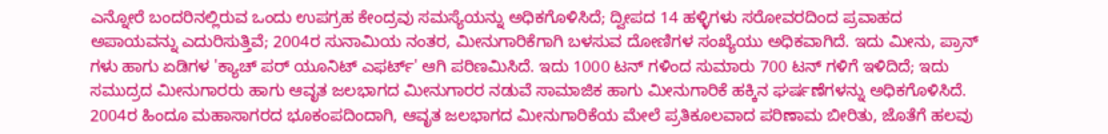ಎನ್ನೋರೆ ಬಂದರಿನಲ್ಲಿರುವ ಒಂದು ಉಪಗ್ರಹ ಕೇಂದ್ರವು ಸಮಸ್ಯೆಯನ್ನು ಅಧಿಕಗೊಳಿಸಿದೆ; ದ್ವೀಪದ 14 ಹಳ್ಳಿಗಳು ಸರೋವರದಿಂದ ಪ್ರವಾಹದ ಅಪಾಯವನ್ನು ಎದುರಿಸುತ್ತಿವೆ; 2004ರ ಸುನಾಮಿಯ ನಂತರ, ಮೀನುಗಾರಿಕೆಗಾಗಿ ಬಳಸುವ ದೋಣಿಗಳ ಸಂಖ್ಯೆಯು ಅಧಿಕವಾಗಿದೆ. ಇದು ಮೀನು, ಪ್ರಾನ್ ಗಳು ಹಾಗು ಏಡಿಗಳ 'ಕ್ಯಾಚ್ ಪರ್ ಯೂನಿಟ್ ಎಫರ್ಟ್' ಆಗಿ ಪರಿಣಮಿಸಿದೆ. ಇದು 1000 ಟನ್ ಗಳಿಂದ ಸುಮಾರು 700 ಟನ್ ಗಳಿಗೆ ಇಳಿದಿದೆ; ಇದು ಸಮುದ್ರದ ಮೀನುಗಾರರು ಹಾಗು ಆವೃತ ಜಲಭಾಗದ ಮೀನುಗಾರರ ನಡುವೆ ಸಾಮಾಜಿಕ ಹಾಗು ಮೀನುಗಾರಿಕೆ ಹಕ್ಕಿನ ಘರ್ಷಣೆಗಳನ್ನು ಅಧಿಕಗೊಳಿಸಿದೆ. 2004ರ ಹಿಂದೂ ಮಹಾಸಾಗರದ ಭೂಕಂಪದಿಂದಾಗಿ, ಆವೃತ ಜಲಭಾಗದ ಮೀನುಗಾರಿಕೆಯ ಮೇಲೆ ಪ್ರತಿಕೂಲವಾದ ಪರಿಣಾಮ ಬೀರಿತು, ಜೊತೆಗೆ ಹಲವು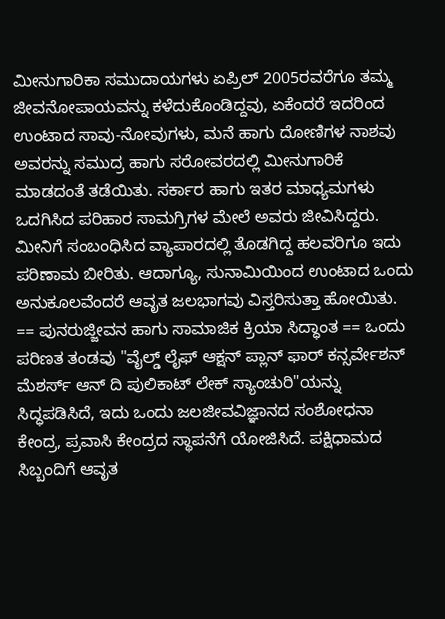ಮೀನುಗಾರಿಕಾ ಸಮುದಾಯಗಳು ಏಪ್ರಿಲ್ 2005ರವರೆಗೂ ತಮ್ಮ ಜೀವನೋಪಾಯವನ್ನು ಕಳೆದುಕೊಂಡಿದ್ದವು, ಏಕೆಂದರೆ ಇದರಿಂದ ಉಂಟಾದ ಸಾವು-ನೋವುಗಳು, ಮನೆ ಹಾಗು ದೋಣಿಗಳ ನಾಶವು ಅವರನ್ನು ಸಮುದ್ರ ಹಾಗು ಸರೋವರದಲ್ಲಿ ಮೀನುಗಾರಿಕೆ ಮಾಡದಂತೆ ತಡೆಯಿತು. ಸರ್ಕಾರ ಹಾಗು ಇತರ ಮಾಧ್ಯಮಗಳು ಒದಗಿಸಿದ ಪರಿಹಾರ ಸಾಮಗ್ರಿಗಳ ಮೇಲೆ ಅವರು ಜೀವಿಸಿದ್ದರು. ಮೀನಿಗೆ ಸಂಬಂಧಿಸಿದ ವ್ಯಾಪಾರದಲ್ಲಿ ತೊಡಗಿದ್ದ ಹಲವರಿಗೂ ಇದು ಪರಿಣಾಮ ಬೀರಿತು. ಆದಾಗ್ಯೂ, ಸುನಾಮಿಯಿಂದ ಉಂಟಾದ ಒಂದು ಅನುಕೂಲವೆಂದರೆ ಆವೃತ ಜಲಭಾಗವು ವಿಸ್ತರಿಸುತ್ತಾ ಹೋಯಿತು. == ಪುನರುಜ್ಜೀವನ ಹಾಗು ಸಾಮಾಜಿಕ ಕ್ರಿಯಾ ಸಿದ್ಧಾಂತ == ಒಂದು ಪರಿಣತ ತಂಡವು "ವೈಲ್ಡ್ ಲೈಫ್ ಆಕ್ಷನ್ ಪ್ಲಾನ್ ಫಾರ್ ಕನ್ಸರ್ವೇಶನ್ ಮೆಶರ್ಸ್ ಆನ್ ದಿ ಪುಲಿಕಾಟ್ ಲೇಕ್ ಸ್ಯಾಂಚುರಿ"ಯನ್ನು ಸಿದ್ಧಪಡಿಸಿದೆ, ಇದು ಒಂದು ಜಲಜೀವವಿಜ್ಞಾನದ ಸಂಶೋಧನಾ ಕೇಂದ್ರ, ಪ್ರವಾಸಿ ಕೇಂದ್ರದ ಸ್ಥಾಪನೆಗೆ ಯೋಜಿಸಿದೆ. ಪಕ್ಷಿಧಾಮದ ಸಿಬ್ಬಂದಿಗೆ ಆವೃತ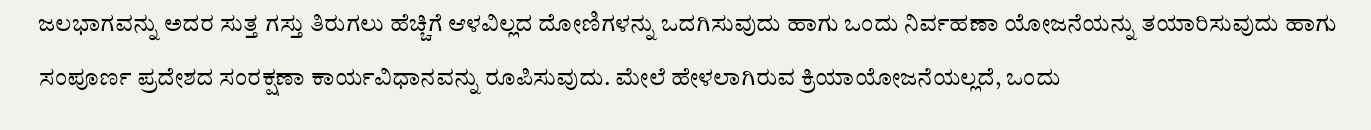ಜಲಭಾಗವನ್ನು ಅದರ ಸುತ್ತ ಗಸ್ತು ತಿರುಗಲು ಹೆಚ್ಚಿಗೆ ಆಳವಿಲ್ಲದ ದೋಣಿಗಳನ್ನು ಒದಗಿಸುವುದು ಹಾಗು ಒಂದು ನಿರ್ವಹಣಾ ಯೋಜನೆಯನ್ನು ತಯಾರಿಸುವುದು ಹಾಗು ಸಂಪೂರ್ಣ ಪ್ರದೇಶದ ಸಂರಕ್ಷಣಾ ಕಾರ್ಯವಿಧಾನವನ್ನು ರೂಪಿಸುವುದು. ಮೇಲೆ ಹೇಳಲಾಗಿರುವ ಕ್ರಿಯಾಯೋಜನೆಯಲ್ಲದೆ, ಒಂದು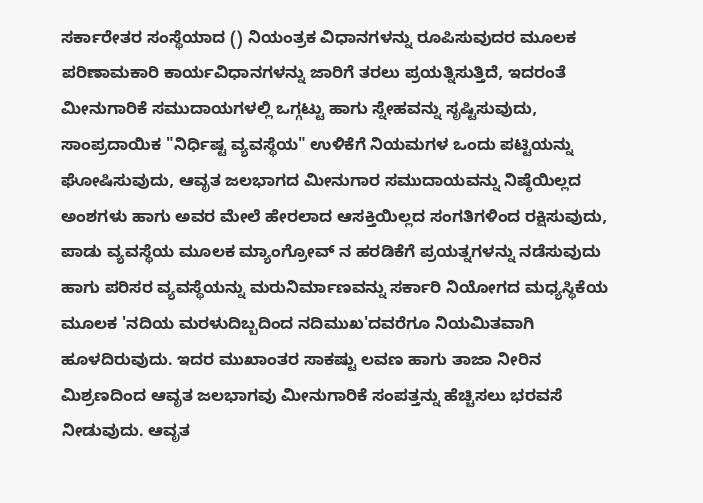ಸರ್ಕಾರೇತರ ಸಂಸ್ಥೆಯಾದ () ನಿಯಂತ್ರಕ ವಿಧಾನಗಳನ್ನು ರೂಪಿಸುವುದರ ಮೂಲಕ ಪರಿಣಾಮಕಾರಿ ಕಾರ್ಯವಿಧಾನಗಳನ್ನು ಜಾರಿಗೆ ತರಲು ಪ್ರಯತ್ನಿಸುತ್ತಿದೆ, ಇದರಂತೆ ಮೀನುಗಾರಿಕೆ ಸಮುದಾಯಗಳಲ್ಲಿ ಒಗ್ಗಟ್ಟು ಹಾಗು ಸ್ನೇಹವನ್ನು ಸೃಷ್ಟಿಸುವುದು, ಸಾಂಪ್ರದಾಯಿಕ "ನಿರ್ಧಿಷ್ಟ ವ್ಯವಸ್ಥೆಯ" ಉಳಿಕೆಗೆ ನಿಯಮಗಳ ಒಂದು ಪಟ್ಟಿಯನ್ನು ಘೋಷಿಸುವುದು, ಆವೃತ ಜಲಭಾಗದ ಮೀನುಗಾರ ಸಮುದಾಯವನ್ನು ನಿಷ್ಠೆಯಿಲ್ಲದ ಅಂಶಗಳು ಹಾಗು ಅವರ ಮೇಲೆ ಹೇರಲಾದ ಆಸಕ್ತಿಯಿಲ್ಲದ ಸಂಗತಿಗಳಿಂದ ರಕ್ಷಿಸುವುದು, ಪಾಡು ವ್ಯವಸ್ಥೆಯ ಮೂಲಕ ಮ್ಯಾಂಗ್ರೋವ್ ನ ಹರಡಿಕೆಗೆ ಪ್ರಯತ್ನಗಳನ್ನು ನಡೆಸುವುದು ಹಾಗು ಪರಿಸರ ವ್ಯವಸ್ಥೆಯನ್ನು ಮರುನಿರ್ಮಾಣವನ್ನು ಸರ್ಕಾರಿ ನಿಯೋಗದ ಮಧ್ಯಸ್ಥಿಕೆಯ ಮೂಲಕ 'ನದಿಯ ಮರಳುದಿಬ್ಬದಿಂದ ನದಿಮುಖ'ದವರೆಗೂ ನಿಯಮಿತವಾಗಿ ಹೂಳದಿರುವುದು. ಇದರ ಮುಖಾಂತರ ಸಾಕಷ್ಟು ಲವಣ ಹಾಗು ತಾಜಾ ನೀರಿನ ಮಿಶ್ರಣದಿಂದ ಆವೃತ ಜಲಭಾಗವು ಮೀನುಗಾರಿಕೆ ಸಂಪತ್ತನ್ನು ಹೆಚ್ಚಿಸಲು ಭರವಸೆ ನೀಡುವುದು. ಆವೃತ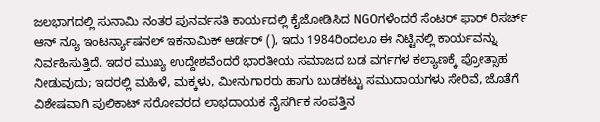ಜಲಭಾಗದಲ್ಲಿ ಸುನಾಮಿ ನಂತರ ಪುನರ್ವಸತಿ ಕಾರ್ಯದಲ್ಲಿ ಕೈಜೋಡಿಸಿದ NGOಗಳೆಂದರೆ ಸೆಂಟರ್ ಫಾರ್ ರಿಸರ್ಚ್ ಆನ್ ನ್ಯೂ ಇಂಟರ್ನ್ಯಾಷನಲ್ ಇಕನಾಮಿಕ್ ಆರ್ಡರ್ (), ಇದು 1984ರಿಂದಲೂ ಈ ನಿಟ್ಟಿನಲ್ಲಿ ಕಾರ್ಯವನ್ನು ನಿರ್ವಹಿಸುತ್ತಿದೆ. ಇದರ ಮುಖ್ಯ ಉದ್ದೇಶವೆಂದರೆ ಭಾರತೀಯ ಸಮಾಜದ ಬಡ ವರ್ಗಗಳ ಕಲ್ಯಾಣಕ್ಕೆ ಪ್ರೋತ್ಸಾಹ ನೀಡುವುದು; ಇದರಲ್ಲಿ ಮಹಿಳೆ, ಮಕ್ಕಳು, ಮೀನುಗಾರರು ಹಾಗು ಬುಡಕಟ್ಟು ಸಮುದಾಯಗಳು ಸೇರಿವೆ, ಜೊತೆಗೆ ವಿಶೇಷವಾಗಿ ಪುಲಿಕಾಟ್ ಸರೋವರದ ಲಾಭದಾಯಕ ನೈಸರ್ಗಿಕ ಸಂಪತ್ತಿನ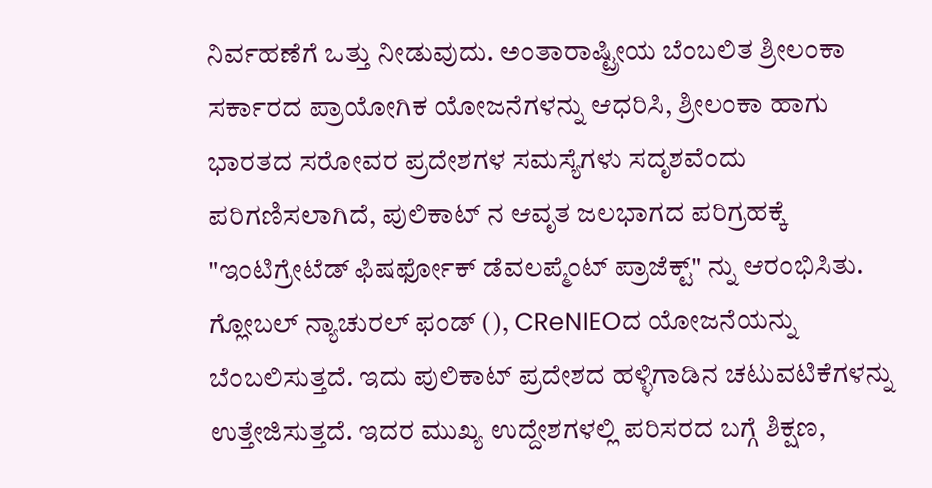ನಿರ್ವಹಣೆಗೆ ಒತ್ತು ನೀಡುವುದು. ಅಂತಾರಾಷ್ಟ್ರೀಯ ಬೆಂಬಲಿತ ಶ್ರೀಲಂಕಾ ಸರ್ಕಾರದ ಪ್ರಾಯೋಗಿಕ ಯೋಜನೆಗಳನ್ನು ಆಧರಿಸಿ, ಶ್ರೀಲಂಕಾ ಹಾಗು ಭಾರತದ ಸರೋವರ ಪ್ರದೇಶಗಳ ಸಮಸ್ಯೆಗಳು ಸದೃಶವೆಂದು ಪರಿಗಣಿಸಲಾಗಿದೆ, ಪುಲಿಕಾಟ್ ನ ಆವೃತ ಜಲಭಾಗದ ಪರಿಗ್ರಹಕ್ಕೆ "ಇಂಟಿಗ್ರೇಟೆಡ್ ಫಿಷರ್ಫೋಕ್ ಡೆವಲಪ್ಮೆಂಟ್ ಪ್ರಾಜೆಕ್ಟ್" ನ್ನು ಆರಂಭಿಸಿತು. ಗ್ಲೋಬಲ್ ನ್ಯಾಚುರಲ್ ಫಂಡ್ (), CReNIEOದ ಯೋಜನೆಯನ್ನು ಬೆಂಬಲಿಸುತ್ತದೆ. ಇದು ಪುಲಿಕಾಟ್ ಪ್ರದೇಶದ ಹಳ್ಳಿಗಾಡಿನ ಚಟುವಟಿಕೆಗಳನ್ನು ಉತ್ತೇಜಿಸುತ್ತದೆ. ಇದರ ಮುಖ್ಯ ಉದ್ದೇಶಗಳಲ್ಲಿ ಪರಿಸರದ ಬಗ್ಗೆ ಶಿಕ್ಷಣ,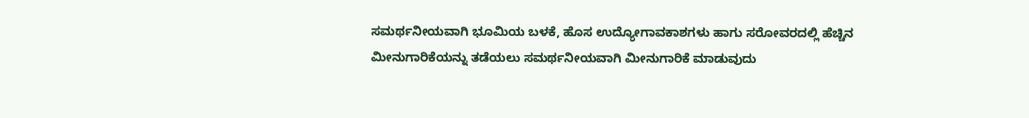ಸಮರ್ಥನೀಯವಾಗಿ ಭೂಮಿಯ ಬಳಕೆ, ಹೊಸ ಉದ್ಯೋಗಾವಕಾಶಗಳು ಹಾಗು ಸರೋವರದಲ್ಲಿ ಹೆಚ್ಚಿನ ಮೀನುಗಾರಿಕೆಯನ್ನು ತಡೆಯಲು ಸಮರ್ಥನೀಯವಾಗಿ ಮೀನುಗಾರಿಕೆ ಮಾಡುವುದು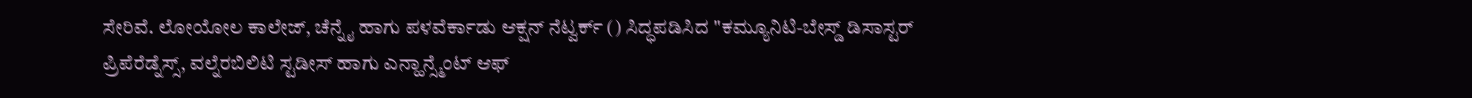ಸೇರಿವೆ. ಲೋಯೋಲ ಕಾಲೇಜ್, ಚೆನ್ನೈ ಹಾಗು ಪಳವೆರ್ಕಾಡು ಆಕ್ಷನ್ ನೆಟ್ವರ್ಕ್ () ಸಿದ್ಧಪಡಿಸಿದ "ಕಮ್ಯೂನಿಟಿ-ಬೇಸ್ಡ್ ಡಿಸಾಸ್ಟರ್ ಪ್ರಿಪೆರೆಡ್ನೆಸ್ಸ್, ವಲ್ನೆರಬಿಲಿಟಿ ಸ್ಟಡೀಸ್ ಹಾಗು ಎನ್ಹಾನ್ಸ್ಮೆಂಟ್ ಆಫ್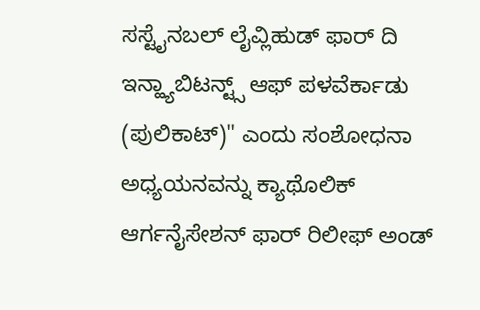ಸಸ್ಟೈನಬಲ್ ಲೈವ್ಲಿಹುಡ್ ಫಾರ್ ದಿ ಇನ್ಹ್ಯಾಬಿಟನ್ಟ್ಸ್ ಆಫ್ ಪಳವೆರ್ಕಾಡು (ಪುಲಿಕಾಟ್)" ಎಂದು ಸಂಶೋಧನಾ ಅಧ್ಯಯನವನ್ನು ಕ್ಯಾಥೊಲಿಕ್ ಆರ್ಗನೈಸೇಶನ್ ಫಾರ್ ರಿಲೀಫ್ ಅಂಡ್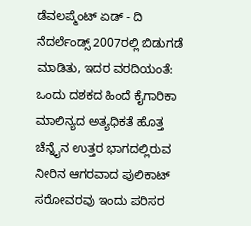ಡೆವಲಪ್ಮೆಂಟ್ ಏಡ್ - ದಿ ನೆದರ್ಲೆಂಡ್ಸ್ 2007ರಲ್ಲಿ ಬಿಡುಗಡೆ ಮಾಡಿತು, ಇದರ ವರದಿಯಂತೆ: ಒಂದು ದಶಕದ ಹಿಂದೆ ಕೈಗಾರಿಕಾ ಮಾಲಿನ್ಯದ ಅತ್ಯಧಿಕತೆ ಹೊತ್ತ ಚೆನ್ನೈನ ಉತ್ತರ ಭಾಗದಲ್ಲಿರುವ ನೀರಿನ ಆಗರವಾದ ಪುಲಿಕಾಟ್ ಸರೋವರವು ಇಂದು ಪರಿಸರ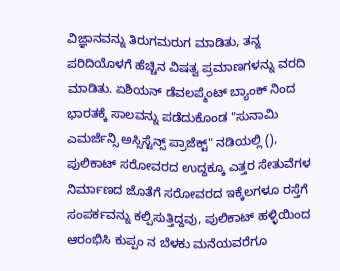ವಿಜ್ಞಾನವನ್ನು ತಿರುಗಮರುಗ ಮಾಡಿತು, ತನ್ನ ಪರಿದಿಯೊಳಗೆ ಹೆಚ್ಚಿನ ವಿಷತ್ವ ಪ್ರಮಾಣಗಳನ್ನು ವರದಿ ಮಾಡಿತು. ಏಶಿಯನ್ ಡೆವಲಪ್ಮೆಂಟ್ ಬ್ಯಾಂಕ್ ನಿಂದ ಭಾರತಕ್ಕೆ ಸಾಲವನ್ನು ಪಡೆದುಕೊಂಡ "ಸುನಾಮಿ ಎಮರ್ಜೆನ್ಸಿ ಅಸ್ಸಿಸ್ಟೆನ್ಸ್ ಪ್ರಾಜೆಕ್ಟ್" ನಡಿಯಲ್ಲಿ (), ಪುಲಿಕಾಟ್ ಸರೋವರದ ಉದ್ದಕ್ಕೂ ಎತ್ತರ ಸೇತುವೆಗಳ ನಿರ್ಮಾಣದ ಜೊತೆಗೆ ಸರೋವರದ ಇಕ್ಕೆಲಗಳೂ ರಸ್ತೆಗೆ ಸಂಪರ್ಕವನ್ನು ಕಲ್ಪಿಸುತ್ತಿದ್ದವು, ಪುಲಿಕಾಟ್ ಹಳ್ಳಿಯಿಂದ ಆರಂಭಿಸಿ ಕುಪ್ಪಂ ನ ಬೆಳಕು ಮನೆಯವರೆಗೂ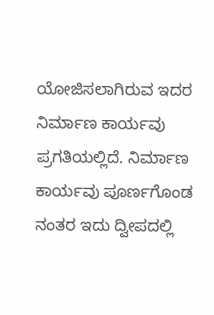ಯೋಜಿಸಲಾಗಿರುವ ಇದರ ನಿರ್ಮಾಣ ಕಾರ್ಯವು ಪ್ರಗತಿಯಲ್ಲಿದೆ. ನಿರ್ಮಾಣ ಕಾರ್ಯವು ಪೂರ್ಣಗೊಂಡ ನಂತರ ಇದು ದ್ವೀಪದಲ್ಲಿ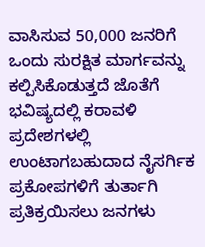ವಾಸಿಸುವ 50,000 ಜನರಿಗೆ ಒಂದು ಸುರಕ್ಷಿತ ಮಾರ್ಗವನ್ನು ಕಲ್ಪಿಸಿಕೊಡುತ್ತದೆ ಜೊತೆಗೆ ಭವಿಷ್ಯದಲ್ಲಿ ಕರಾವಳಿ ಪ್ರದೇಶಗಳಲ್ಲಿ ಉಂಟಾಗಬಹುದಾದ ನೈಸರ್ಗಿಕ ಪ್ರಕೋಪಗಳಿಗೆ ತುರ್ತಾಗಿ ಪ್ರತಿಕ್ರಯಿಸಲು ಜನಗಳು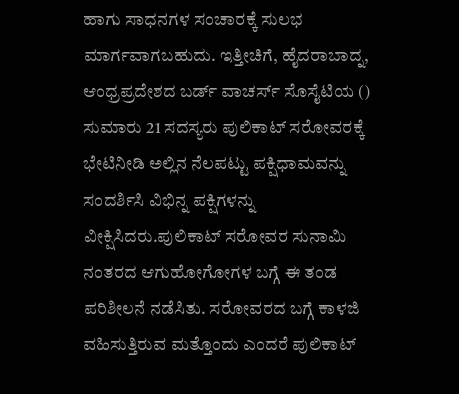ಹಾಗು ಸಾಧನಗಳ ಸಂಚಾರಕ್ಕೆ ಸುಲಭ ಮಾರ್ಗವಾಗಬಹುದು. ಇತ್ತೀಚಿಗೆ, ಹೈದರಾಬಾದ್ನ, ಆಂಧ್ರಪ್ರದೇಶದ ಬರ್ಡ್ ವಾಚರ್ಸ್ ಸೊಸೈಟಿಯ () ಸುಮಾರು 21 ಸದಸ್ಯರು ಪುಲಿಕಾಟ್ ಸರೋವರಕ್ಕೆ ಭೇಟಿನೀಡಿ ಅಲ್ಲಿನ ನೆಲಪಟ್ಟು ಪಕ್ಷಿಧಾಮವನ್ನು ಸಂದರ್ಶಿಸಿ ವಿಭಿನ್ನ ಪಕ್ಷಿಗಳನ್ನು ವೀಕ್ಷಿಸಿದರು.ಪುಲಿಕಾಟ್ ಸರೋವರ ಸುನಾಮಿ ನಂತರದ ಆಗುಹೋಗೋಗಳ ಬಗ್ಗೆ ಈ ತಂಡ ಪರಿಶೀಲನೆ ನಡೆಸಿತು. ಸರೋವರದ ಬಗ್ಗೆ ಕಾಳಜಿ ವಹಿಸುತ್ತಿರುವ ಮತ್ತೊಂದು ಎಂದರೆ ಪುಲಿಕಾಟ್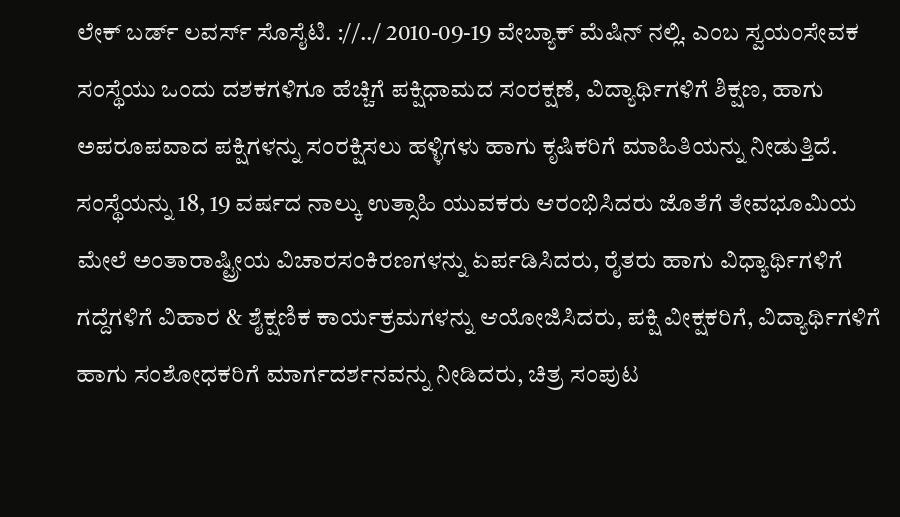ಲೇಕ್ ಬರ್ಡ್ ಲವರ್ಸ್ ಸೊಸೈಟಿ. ://../ 2010-09-19 ವೇಬ್ಯಾಕ್ ಮೆಷಿನ್ ನಲ್ಲಿ. ಎಂಬ ಸ್ವಯಂಸೇವಕ ಸಂಸ್ಥೆಯು ಒಂದು ದಶಕಗಳಿಗೂ ಹೆಚ್ಚಿಗೆ ಪಕ್ಷಿಧಾಮದ ಸಂರಕ್ಷಣೆ, ವಿದ್ಯಾರ್ಥಿಗಳಿಗೆ ಶಿಕ್ಷಣ, ಹಾಗು ಅಪರೂಪವಾದ ಪಕ್ಷಿಗಳನ್ನು ಸಂರಕ್ಷಿಸಲು ಹಳ್ಳಿಗಳು ಹಾಗು ಕೃಷಿಕರಿಗೆ ಮಾಹಿತಿಯನ್ನು ನೀಡುತ್ತಿದೆ. ಸಂಸ್ಥೆಯನ್ನು 18, 19 ವರ್ಷದ ನಾಲ್ಕು ಉತ್ಸಾಹಿ ಯುವಕರು ಆರಂಭಿಸಿದರು ಜೊತೆಗೆ ತೇವಭೂಮಿಯ ಮೇಲೆ ಅಂತಾರಾಷ್ಟ್ರೀಯ ವಿಚಾರಸಂಕಿರಣಗಳನ್ನು ಏರ್ಪಡಿಸಿದರು, ರೈತರು ಹಾಗು ವಿಧ್ಯಾರ್ಥಿಗಳಿಗೆ ಗದ್ದೆಗಳಿಗೆ ವಿಹಾರ & ಶೈಕ್ಷಣಿಕ ಕಾರ್ಯಕ್ರಮಗಳನ್ನು ಆಯೋಜಿಸಿದರು, ಪಕ್ಷಿ ವೀಕ್ಷಕರಿಗೆ, ವಿದ್ಯಾರ್ಥಿಗಳಿಗೆ ಹಾಗು ಸಂಶೋಧಕರಿಗೆ ಮಾರ್ಗದರ್ಶನವನ್ನು ನೀಡಿದರು, ಚಿತ್ರ ಸಂಪುಟ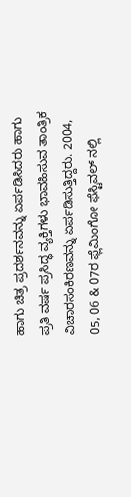ಹಾಗು ಚಿತ್ರ ಪ್ರದರ್ಶನವನ್ನು ಏರ್ಪಡಿಸಿದರು ಹಾಗು ಪ್ರತಿ ವರ್ಷ ಪ್ರಸಿದ್ಧ ವ್ಯಕ್ತಿಗಳು ಭಾವಹಿಸುವ ತಾಂತ್ರಿಕ ವಿಚಾರಸಂಕಿರಣವನ್ನು ಏರ್ಪಡಿಸುತ್ತಿದ್ದರು. 2004, 05, 06 & 07ರ ಫ್ಲೆಮಿಂಗೋ ಫೆಸ್ಟಿವಲ್ ನಲ್ಲಿ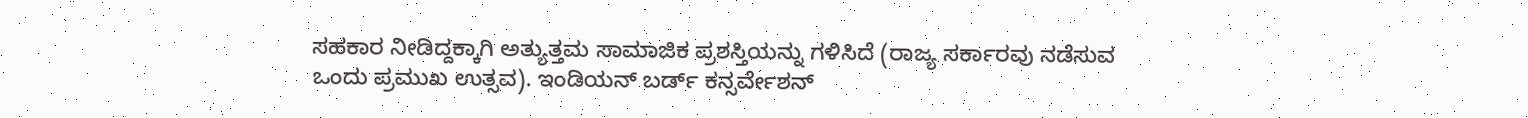ಸಹಕಾರ ನೀಡಿದ್ದಕ್ಕಾಗಿ ಅತ್ಯುತ್ತಮ ಸಾಮಾಜಿಕ ಪ್ರಶಸ್ತಿಯನ್ನು ಗಳಿಸಿದೆ (ರಾಜ್ಯ ಸರ್ಕಾರವು ನಡೆಸುವ ಒಂದು ಪ್ರಮುಖ ಉತ್ಸವ). ಇಂಡಿಯನ್ ಬರ್ಡ್ ಕನ್ಸರ್ವೇಶನ್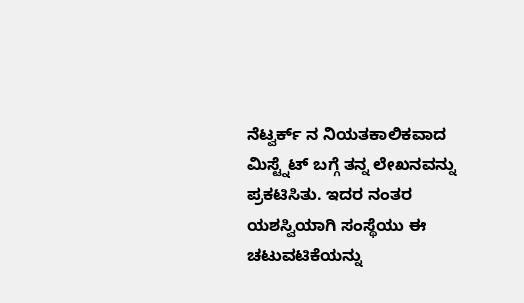ನೆಟ್ವರ್ಕ್ ನ ನಿಯತಕಾಲಿಕವಾದ ಮಿಸ್ಟ್ನೆಟ್ ಬಗ್ಗೆ ತನ್ನ ಲೇಖನವನ್ನು ಪ್ರಕಟಿಸಿತು. ಇದರ ನಂತರ ಯಶಸ್ವಿಯಾಗಿ ಸಂಸ್ಥೆಯು ಈ ಚಟುವಟಿಕೆಯನ್ನು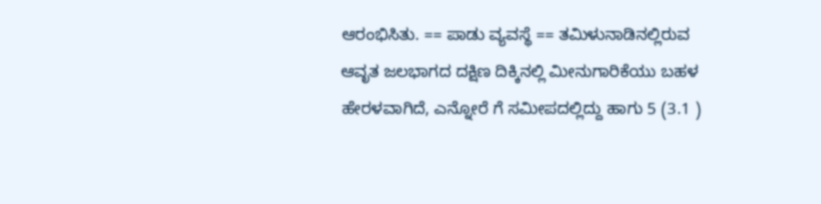ಆರಂಭಿಸಿತು. == ಪಾಡು ವ್ಯವಸ್ಥೆ == ತಮಿಳುನಾಡಿನಲ್ಲಿರುವ ಆವೃತ ಜಲಭಾಗದ ದಕ್ಷಿಣ ದಿಕ್ಕಿನಲ್ಲಿ ಮೀನುಗಾರಿಕೆಯು ಬಹಳ ಹೇರಳವಾಗಿದೆ, ಎನ್ನೋರೆ ಗೆ ಸಮೀಪದಲ್ಲಿದ್ದು ಹಾಗು 5 (3.1 )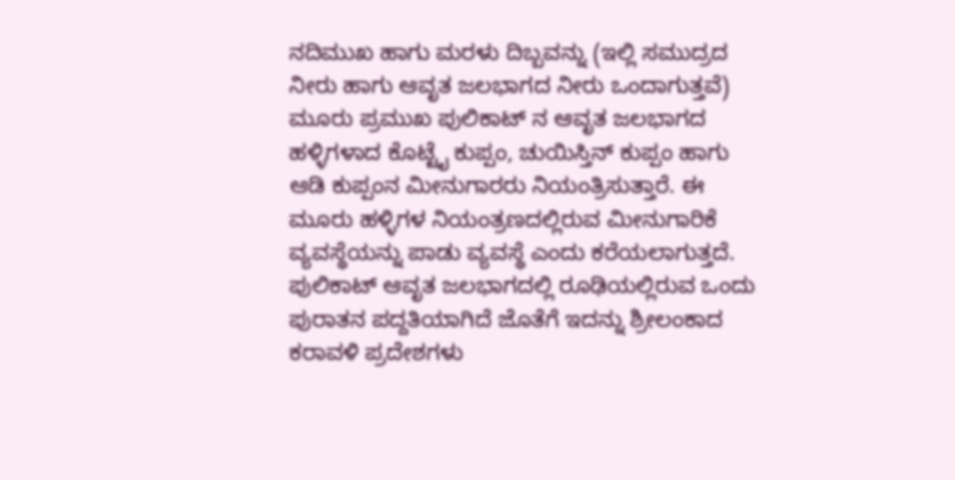ನದಿಮುಖ ಹಾಗು ಮರಳು ದಿಬ್ಬವನ್ನು (ಇಲ್ಲಿ ಸಮುದ್ರದ ನೀರು ಹಾಗು ಆವೃತ ಜಲಭಾಗದ ನೀರು ಒಂದಾಗುತ್ತವೆ) ಮೂರು ಪ್ರಮುಖ ಪುಲಿಕಾಟ್ ನ ಆವೃತ ಜಲಭಾಗದ ಹಳ್ಳಿಗಳಾದ ಕೊಟ್ಟೈ ಕುಪ್ಪಂ, ಚುಯಿಸ್ತಿನ್ ಕುಪ್ಪಂ ಹಾಗು ಆಡಿ ಕುಪ್ಪಂನ ಮೀನುಗಾರರು ನಿಯಂತ್ರಿಸುತ್ತಾರೆ. ಈ ಮೂರು ಹಳ್ಳಿಗಳ ನಿಯಂತ್ರಣದಲ್ಲಿರುವ ಮೀನುಗಾರಿಕೆ ವ್ಯವಸ್ಥೆಯನ್ನು ಪಾಡು ವ್ಯವಸ್ಥೆ ಎಂದು ಕರೆಯಲಾಗುತ್ತದೆ. ಪುಲಿಕಾಟ್ ಆವೃತ ಜಲಭಾಗದಲ್ಲಿ ರೂಢಿಯಲ್ಲಿರುವ ಒಂದು ಪುರಾತನ ಪದ್ದತಿಯಾಗಿದೆ ಜೊತೆಗೆ ಇದನ್ನು ಶ್ರೀಲಂಕಾದ ಕರಾವಳಿ ಪ್ರದೇಶಗಳು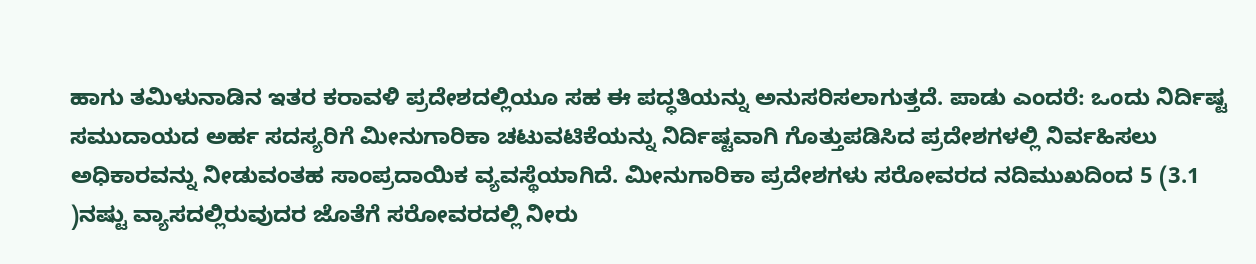ಹಾಗು ತಮಿಳುನಾಡಿನ ಇತರ ಕರಾವಳಿ ಪ್ರದೇಶದಲ್ಲಿಯೂ ಸಹ ಈ ಪದ್ಧತಿಯನ್ನು ಅನುಸರಿಸಲಾಗುತ್ತದೆ. ಪಾಡು ಎಂದರೆ: ಒಂದು ನಿರ್ದಿಷ್ಟ ಸಮುದಾಯದ ಅರ್ಹ ಸದಸ್ಯರಿಗೆ ಮೀನುಗಾರಿಕಾ ಚಟುವಟಿಕೆಯನ್ನು ನಿರ್ದಿಷ್ಟವಾಗಿ ಗೊತ್ತುಪಡಿಸಿದ ಪ್ರದೇಶಗಳಲ್ಲಿ ನಿರ್ವಹಿಸಲು ಅಧಿಕಾರವನ್ನು ನೀಡುವಂತಹ ಸಾಂಪ್ರದಾಯಿಕ ವ್ಯವಸ್ಥೆಯಾಗಿದೆ. ಮೀನುಗಾರಿಕಾ ಪ್ರದೇಶಗಳು ಸರೋವರದ ನದಿಮುಖದಿಂದ 5 (3.1 )ನಷ್ಟು ವ್ಯಾಸದಲ್ಲಿರುವುದರ ಜೊತೆಗೆ ಸರೋವರದಲ್ಲಿ ನೀರು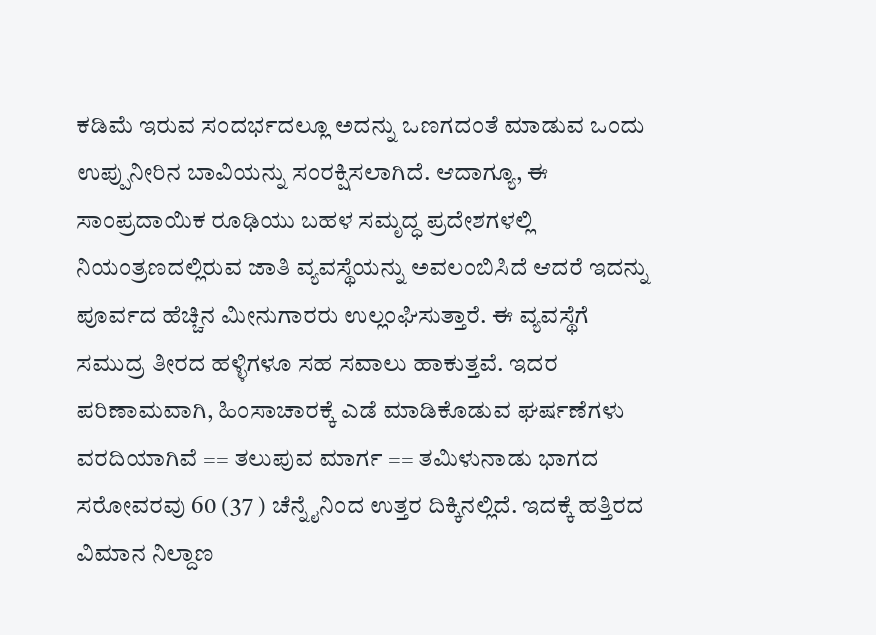ಕಡಿಮೆ ಇರುವ ಸಂದರ್ಭದಲ್ಲೂ ಅದನ್ನು ಒಣಗದಂತೆ ಮಾಡುವ ಒಂದು ಉಪ್ಪುನೀರಿನ ಬಾವಿಯನ್ನು ಸಂರಕ್ಷಿಸಲಾಗಿದೆ. ಆದಾಗ್ಯೂ, ಈ ಸಾಂಪ್ರದಾಯಿಕ ರೂಢಿಯು ಬಹಳ ಸಮೃದ್ಧ ಪ್ರದೇಶಗಳಲ್ಲಿ ನಿಯಂತ್ರಣದಲ್ಲಿರುವ ಜಾತಿ ವ್ಯವಸ್ಥೆಯನ್ನು ಅವಲಂಬಿಸಿದೆ ಆದರೆ ಇದನ್ನು ಪೂರ್ವದ ಹೆಚ್ಚಿನ ಮೀನುಗಾರರು ಉಲ್ಲಂಘಿಸುತ್ತಾರೆ. ಈ ವ್ಯವಸ್ಥೆಗೆ ಸಮುದ್ರ ತೀರದ ಹಳ್ಳಿಗಳೂ ಸಹ ಸವಾಲು ಹಾಕುತ್ತವೆ. ಇದರ ಪರಿಣಾಮವಾಗಿ, ಹಿಂಸಾಚಾರಕ್ಕೆ ಎಡೆ ಮಾಡಿಕೊಡುವ ಘರ್ಷಣೆಗಳು ವರದಿಯಾಗಿವೆ == ತಲುಪುವ ಮಾರ್ಗ == ತಮಿಳುನಾಡು ಭಾಗದ ಸರೋವರವು 60 (37 ) ಚೆನ್ನೈನಿಂದ ಉತ್ತರ ದಿಕ್ಕಿನಲ್ಲಿದೆ. ಇದಕ್ಕೆ ಹತ್ತಿರದ ವಿಮಾನ ನಿಲ್ದಾಣ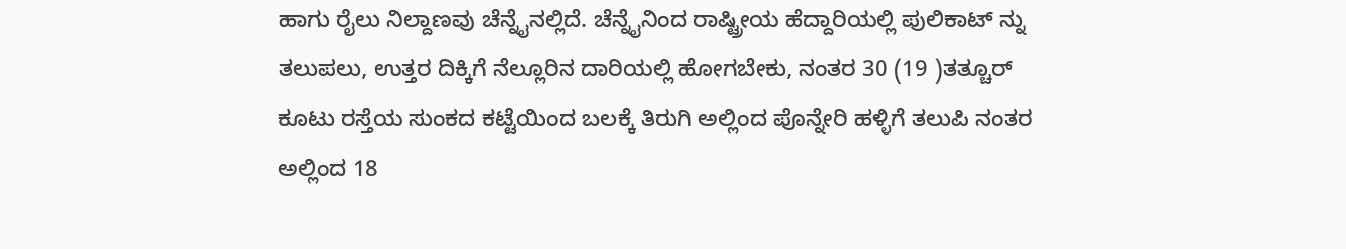ಹಾಗು ರೈಲು ನಿಲ್ದಾಣವು ಚೆನ್ನೈನಲ್ಲಿದೆ. ಚೆನ್ನೈನಿಂದ ರಾಷ್ಟ್ರೀಯ ಹೆದ್ದಾರಿಯಲ್ಲಿ ಪುಲಿಕಾಟ್ ನ್ನು ತಲುಪಲು, ಉತ್ತರ ದಿಕ್ಕಿಗೆ ನೆಲ್ಲೂರಿನ ದಾರಿಯಲ್ಲಿ ಹೋಗಬೇಕು, ನಂತರ 30 (19 )ತತ್ಚೂರ್ ಕೂಟು ರಸ್ತೆಯ ಸುಂಕದ ಕಟ್ಟೆಯಿಂದ ಬಲಕ್ಕೆ ತಿರುಗಿ ಅಲ್ಲಿಂದ ಪೊನ್ನೇರಿ ಹಳ್ಳಿಗೆ ತಲುಪಿ ನಂತರ ಅಲ್ಲಿಂದ 18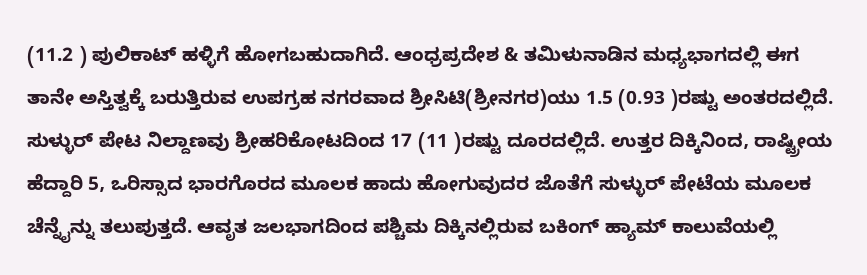(11.2 ) ಪುಲಿಕಾಟ್ ಹಳ್ಳಿಗೆ ಹೋಗಬಹುದಾಗಿದೆ. ಆಂಧ್ರಪ್ರದೇಶ & ತಮಿಳುನಾಡಿನ ಮಧ್ಯಭಾಗದಲ್ಲಿ ಈಗ ತಾನೇ ಅಸ್ತಿತ್ವಕ್ಕೆ ಬರುತ್ತಿರುವ ಉಪಗ್ರಹ ನಗರವಾದ ಶ್ರೀಸಿಟಿ(ಶ್ರೀನಗರ)ಯು 1.5 (0.93 )ರಷ್ಟು ಅಂತರದಲ್ಲಿದೆ. ಸುಳ್ಳುರ್ ಪೇಟ ನಿಲ್ದಾಣವು ಶ್ರೀಹರಿಕೋಟದಿಂದ 17 (11 )ರಷ್ಟು ದೂರದಲ್ಲಿದೆ. ಉತ್ತರ ದಿಕ್ಕಿನಿಂದ, ರಾಷ್ಟ್ರೀಯ ಹೆದ್ದಾರಿ 5, ಒರಿಸ್ಸಾದ ಭಾರಗೊರದ ಮೂಲಕ ಹಾದು ಹೋಗುವುದರ ಜೊತೆಗೆ ಸುಳ್ಳುರ್ ಪೇಟೆಯ ಮೂಲಕ ಚೆನ್ನೈನ್ನು ತಲುಪುತ್ತದೆ. ಆವೃತ ಜಲಭಾಗದಿಂದ ಪಶ್ಚಿಮ ದಿಕ್ಕಿನಲ್ಲಿರುವ ಬಕಿಂಗ್ ಹ್ಯಾಮ್ ಕಾಲುವೆಯಲ್ಲಿ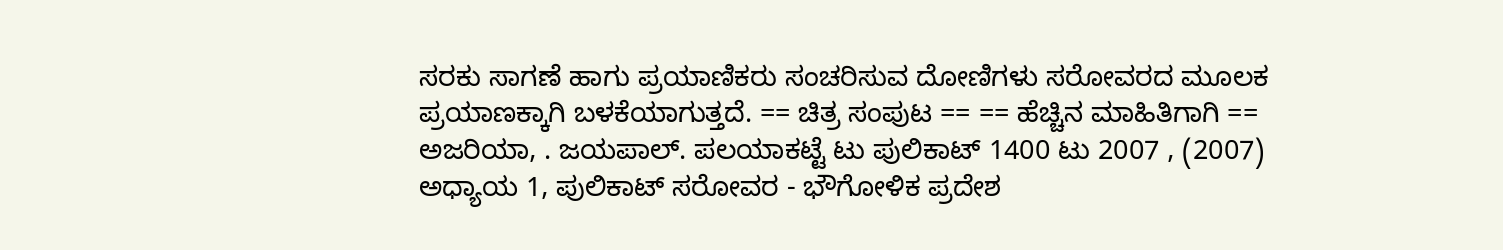ಸರಕು ಸಾಗಣೆ ಹಾಗು ಪ್ರಯಾಣಿಕರು ಸಂಚರಿಸುವ ದೋಣಿಗಳು ಸರೋವರದ ಮೂಲಕ ಪ್ರಯಾಣಕ್ಕಾಗಿ ಬಳಕೆಯಾಗುತ್ತದೆ. == ಚಿತ್ರ ಸಂಪುಟ == == ಹೆಚ್ಚಿನ ಮಾಹಿತಿಗಾಗಿ == ಅಜರಿಯಾ, . ಜಯಪಾಲ್. ಪಲಯಾಕಟ್ಟೆ ಟು ಪುಲಿಕಾಟ್ 1400 ಟು 2007 , (2007) ಅಧ್ಯಾಯ 1, ಪುಲಿಕಾಟ್ ಸರೋವರ - ಭೌಗೋಳಿಕ ಪ್ರದೇಶ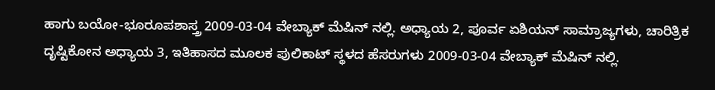ಹಾಗು ಬಯೋ-ಭೂರೂಪಶಾಸ್ತ್ರ 2009-03-04 ವೇಬ್ಯಾಕ್ ಮೆಷಿನ್ ನಲ್ಲಿ. ಅಧ್ಯಾಯ 2, ಪೂರ್ವ ಏಶಿಯನ್ ಸಾಮ್ರಾಜ್ಯಗಳು, ಚಾರಿತ್ರಿಕ ದೃಷ್ಟಿಕೋನ ಅಧ್ಯಾಯ 3, ಇತಿಹಾಸದ ಮೂಲಕ ಪುಲಿಕಾಟ್ ಸ್ಥಳದ ಹೆಸರುಗಳು 2009-03-04 ವೇಬ್ಯಾಕ್ ಮೆಷಿನ್ ನಲ್ಲಿ.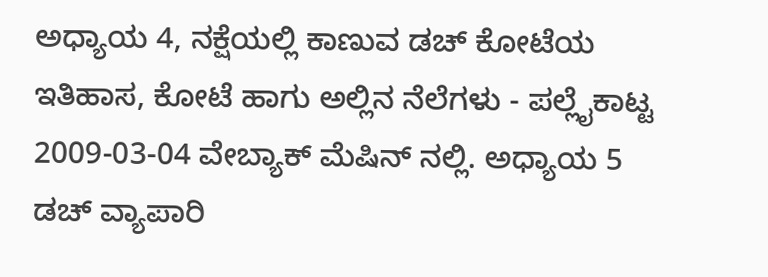ಅಧ್ಯಾಯ 4, ನಕ್ಷೆಯಲ್ಲಿ ಕಾಣುವ ಡಚ್ ಕೋಟೆಯ ಇತಿಹಾಸ, ಕೋಟೆ ಹಾಗು ಅಲ್ಲಿನ ನೆಲೆಗಳು - ಪಲ್ಲೈಕಾಟ್ಟ 2009-03-04 ವೇಬ್ಯಾಕ್ ಮೆಷಿನ್ ನಲ್ಲಿ. ಅಧ್ಯಾಯ 5 ಡಚ್ ವ್ಯಾಪಾರಿ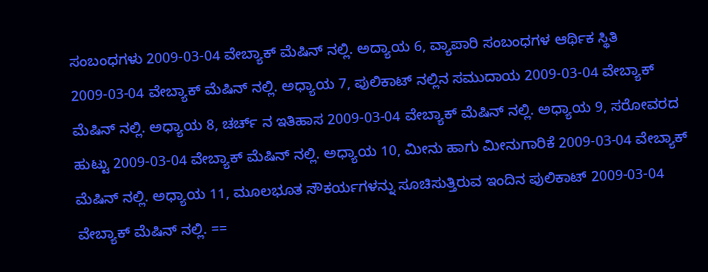ಸಂಬಂಧಗಳು 2009-03-04 ವೇಬ್ಯಾಕ್ ಮೆಷಿನ್ ನಲ್ಲಿ. ಅದ್ಯಾಯ 6, ವ್ಯಾಪಾರಿ ಸಂಬಂಧಗಳ ಆರ್ಥಿಕ ಸ್ಥಿತಿ 2009-03-04 ವೇಬ್ಯಾಕ್ ಮೆಷಿನ್ ನಲ್ಲಿ. ಅಧ್ಯಾಯ 7, ಪುಲಿಕಾಟ್ ನಲ್ಲಿನ ಸಮುದಾಯ 2009-03-04 ವೇಬ್ಯಾಕ್ ಮೆಷಿನ್ ನಲ್ಲಿ. ಅಧ್ಯಾಯ 8, ಚರ್ಚ್ ನ ಇತಿಹಾಸ 2009-03-04 ವೇಬ್ಯಾಕ್ ಮೆಷಿನ್ ನಲ್ಲಿ. ಅಧ್ಯಾಯ 9, ಸರೋವರದ ಹುಟ್ಟು 2009-03-04 ವೇಬ್ಯಾಕ್ ಮೆಷಿನ್ ನಲ್ಲಿ. ಅಧ್ಯಾಯ 10, ಮೀನು ಹಾಗು ಮೀನುಗಾರಿಕೆ 2009-03-04 ವೇಬ್ಯಾಕ್ ಮೆಷಿನ್ ನಲ್ಲಿ. ಅಧ್ಯಾಯ 11, ಮೂಲಭೂತ ಸೌಕರ್ಯಗಳನ್ನು ಸೂಚಿಸುತ್ತಿರುವ ಇಂದಿನ ಪುಲಿಕಾಟ್ 2009-03-04 ವೇಬ್ಯಾಕ್ ಮೆಷಿನ್ ನಲ್ಲಿ. ==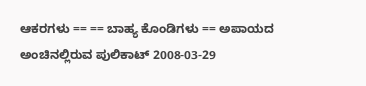ಆಕರಗಳು == == ಬಾಹ್ಯ ಕೊಂಡಿಗಳು == ಅಪಾಯದ ಅಂಚಿನಲ್ಲಿರುವ ಪುಲಿಕಾಟ್ 2008-03-29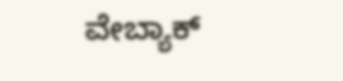ವೇಬ್ಯಾಕ್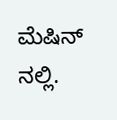ಮೆಷಿನ್ ನಲ್ಲಿ.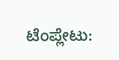ಟೆಂಪ್ಲೇಟು: